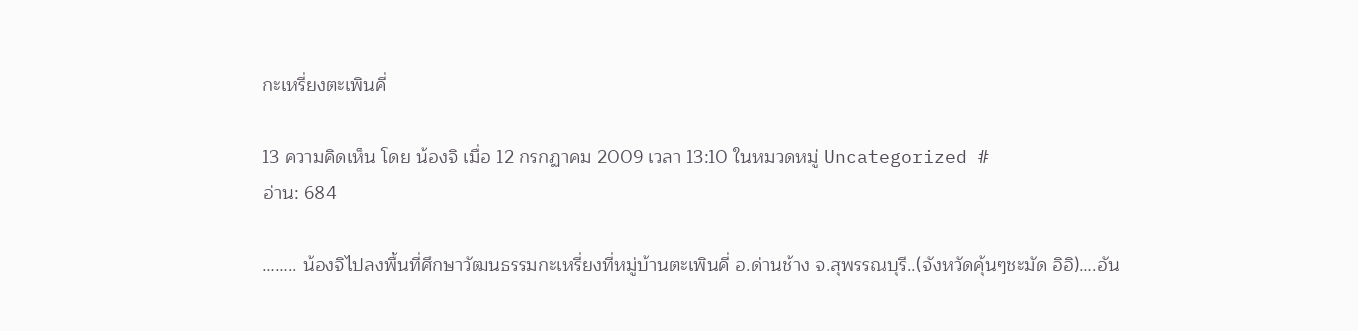กะเหรี่ยงตะเพินคี่

13 ความคิดเห็น โดย น้องจิ เมื่อ 12 กรกฏาคม 2009 เวลา 13:10 ในหมวดหมู่ Uncategorized #
อ่าน: 684

…….. น้องจิไปลงพื้นที่ศึกษาวัฒนธรรมกะเหรี่ยงที่หมู่บ้านตะเพินคี่ อ.ด่านช้าง จ.สุพรรณบุรี..(จังหวัดคุ้นๆชะมัด อิอิ)….อัน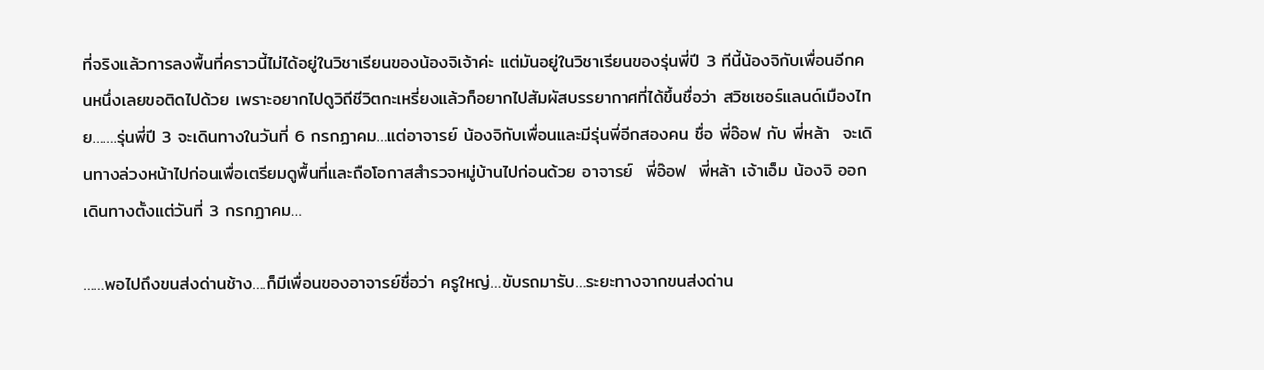ที่จริงแล้วการลงพื้นที่คราวนี้ไม่ได้อยู่ในวิชาเรียนของน้องจิเจ้าค่ะ แต่มันอยู่ในวิชาเรียนของรุ่นพี่ปี 3 ทีนี้น้องจิกับเพื่อนอีกคนหนึ่งเลยขอติดไปด้วย เพราะอยากไปดูวิถีชีวิตกะเหรี่ยงแล้วก็อยากไปสัมผัสบรรยากาศที่ได้ขึ้นชื่อว่า สวิซเซอร์แลนด์เมืองไทย…….รุ่นพี่ปี 3 จะเดินทางในวันที่ 6 กรกฏาคม…แต่อาจารย์ น้องจิกับเพื่อนและมีรุ่นพี่อีกสองคน ชื่อ พี่อ๊อฟ กับ พี่หล้า  จะเดินทางล่วงหน้าไปก่อนเพื่อเตรียมดูพื้นที่และถือโอกาสสำรวจหมู่บ้านไปก่อนด้วย อาจารย์  พี่อ๊อฟ  พี่หล้า เจ้าเอ็ม น้องจิ ออกเดินทางตั้งแต่วันที่ 3 กรกฏาคม…

……พอไปถึงขนส่งด่านช้าง….ก็มีเพื่อนของอาจารย์ชื่อว่า ครูใหญ่…ขับรถมารับ…ระยะทางจากขนส่งด่าน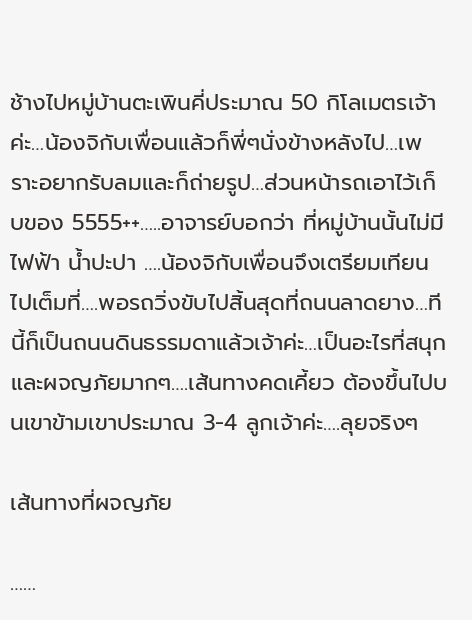ช้างไปหมู่บ้านตะเพินคี่ประมาณ 50 กิโลเมตรเจ้าค่ะ…น้องจิกับเพื่อนแล้วก็พี่ๆนั่งข้างหลังไป…เพราะอยากรับลมและก็ถ่ายรูป…ส่วนหน้ารถเอาไว้เก็บของ 5555++…..อาจารย์บอกว่า ที่หมู่บ้านนั้นไม่มีไฟฟ้า น้ำปะปา ….น้องจิกับเพื่อนจึงเตรียมเทียนไปเต็มที่….พอรถวิ่งขับไปสิ้นสุดที่ถนนลาดยาง…ทีนี้ก็เป็นถนนดินธรรมดาแล้วเจ้าค่ะ…เป็นอะไรที่สนุกและผจญภัยมากๆ….เส้นทางคดเคี้ยว ต้องขึ้นไปบนเขาข้ามเขาประมาณ 3-4 ลูกเจ้าค่ะ….ลุยจริงๆ

เส้นทางที่ผจญภัย

……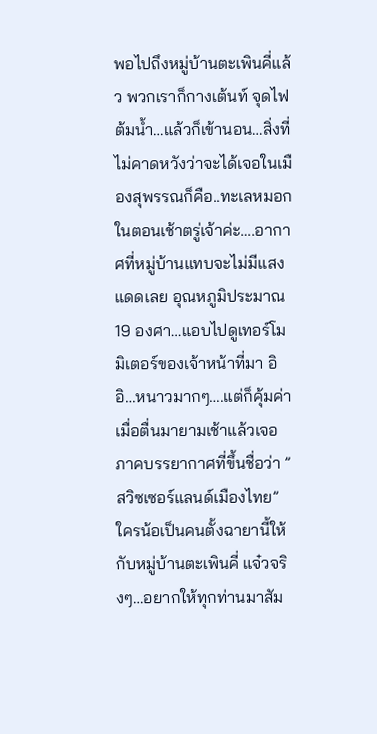พอไปถึงหมู่บ้านตะเพินคี่แล้ว พวกเราก็กางเต้นท์ จุดไฟ ต้มน้ำ…แล้วก็เข้านอน…สิ่งที่ไม่คาดหวังว่าจะได้เจอในเมืองสุพรรณก็คือ..ทะเลหมอกในตอนเช้าตรู่เจ้าค่ะ….อากาศที่หมู่บ้านแทบจะไม่มีแสงแดดเลย อุณหภูมิประมาณ 19 องศา…แอบไปดูเทอร์โมมิเตอร์ของเจ้าหน้าที่มา อิอิ…หนาวมากๆ….แต่ก็คุ้มค่าเมื่อตื่นมายามเช้าแล้วเจอภาคบรรยากาศที่ขึ้นชื่อว่า ” สวิซเซอร์แลนด์เมืองไทย”  ใครน้อเป็นคนตั้งฉายานี้ให้กับหมู่บ้านตะเพินคี่ แจ๋วจริงๆ…อยากให้ทุกท่านมาสัม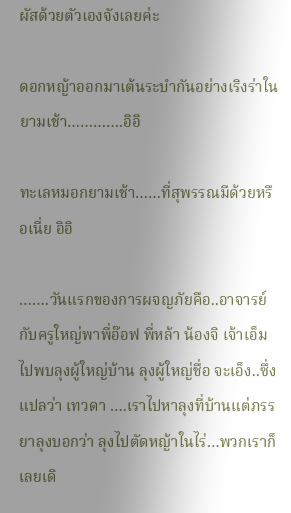ผัสด้วยตัวเองจังเลยค่ะ

ดอกหญ้าออกมาเต้นระบำกันอย่างเริงร่าในยามเช้า………….อิอิ

ทะเลหมอกยามเช้า……ที่สุพรรณมีด้วยหรือเนี่ย อิอิ

…….วันแรกของการผจญภัยคือ..อาจารย์กับครูใหญ่พาพี่อ๊อฟ พี่หล้า น้องจิ เจ้าเอ็ม ไปพบลุงผู้ใหญ่บ้าน ลุงผู้ใหญ่ชื่อ จะเอ็ง..ซึ่งแปลว่า เทวดา ….เราไปหาลุงที่บ้านแต่ภรรยาลุงบอกว่า ลุงไปตัดหญ้าในไร่…พวกเราก็เลยเดิ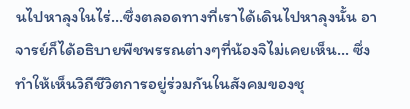นไปหาลุงในไร่…ซึ่งตลอดทางที่เราได้เดินไปหาลุงนั้น อาจารย์ก็ได้อธิบายพืชพรรณต่างๆที่น้องจิไม่เคยเห็น… ซึ่งทำให้เห็นวิถีชีวิตการอยู่ร่วมกันในสังคมของชุ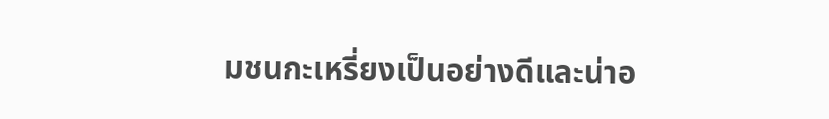มชนกะเหรี่ยงเป็นอย่างดีและน่าอ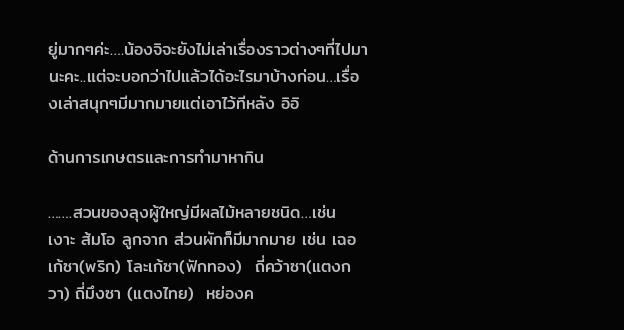ยู่มากๆค่ะ….น้องจิจะยังไม่เล่าเรื่องราวต่างๆที่ไปมานะคะ..แต่จะบอกว่าไปแล้วได้อะไรมาบ้างก่อน…เรื่องเล่าสนุกๆมีมากมายแต่เอาไว้ทีหลัง อิอิ

ด้านการเกษตรและการทำมาหากิน

…….สวนของลุงผู้ใหญ่มีผลไม้หลายชนิด…เช่น  เงาะ ส้มโอ ลูกจาก ส่วนผักก็มีมากมาย เช่น เฉอเก้ซา(พริก) โละเก้ซา(ฟักทอง)  ถี่คว้าซา(แตงกวา) ถี่มึงซา (แตงไทย)  หย่องค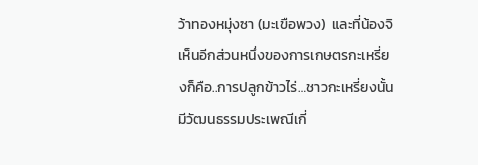ว้าทองหมุ่งซา (มะเขือพวง)  และที่น้องจิเห็นอีกส่วนหนึ่งของการเกษตรกะเหรี่ยงก็คือ..การปลูกข้าวไร่…ชาวกะเหรี่ยงนั้นมีวัฒนธรรมประเพณีเกี่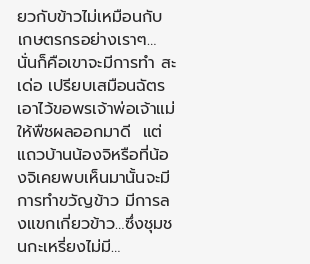ยวกับข้าวไม่เหมือนกับเกษตรกรอย่างเราๆ…นั่นก็คือเขาจะมีการทำ สะเด่อ เปรียบเสมือนฉัตร เอาไว้ขอพรเจ้าพ่อเจ้าแม่ให้พืชผลออกมาดี  แต่แถวบ้านน้องจิหรือที่น้องจิเคยพบเห็นมานั้นจะมีการทำขวัญข้าว มีการลงแขกเกี่ยวข้าว…ซึ่งชุมชนกะเหรี่ยงไม่มี…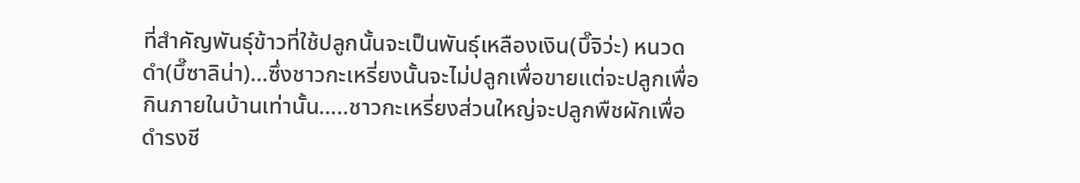ที่สำคัญพันธุ์ข้าวที่ใช้ปลูกนั้นจะเป็นพันธุ์เหลืองเงิน(บึ๊จิว่ะ) หนวดดำ(บึ๊ซาลิน่า)…ซึ่งชาวกะเหรี่ยงนั้นจะไม่ปลูกเพื่อขายแต่จะปลูกเพื่อกินภายในบ้านเท่านั้น…..ชาวกะเหรี่ยงส่วนใหญ่จะปลูกพืชผักเพื่อดำรงชี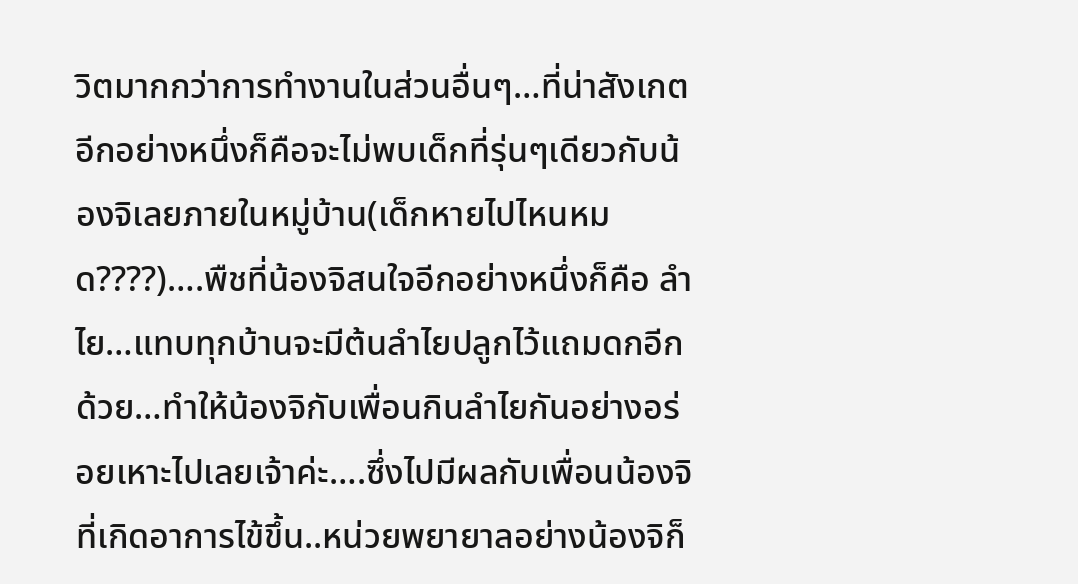วิตมากกว่าการทำงานในส่วนอื่นๆ…ที่น่าสังเกตอีกอย่างหนึ่งก็คือจะไม่พบเด็กที่รุ่นๆเดียวกับน้องจิเลยภายในหมู่บ้าน(เด็กหายไปไหนหมด????)….พืชที่น้องจิสนใจอีกอย่างหนึ่งก็คือ ลำไย…แทบทุกบ้านจะมีต้นลำไยปลูกไว้แถมดกอีกด้วย…ทำให้น้องจิกับเพื่อนกินลำไยกันอย่างอร่อยเหาะไปเลยเจ้าค่ะ….ซึ่งไปมีผลกับเพื่อนน้องจิที่เกิดอาการไข้ขึ้น..หน่วยพยายาลอย่างน้องจิก็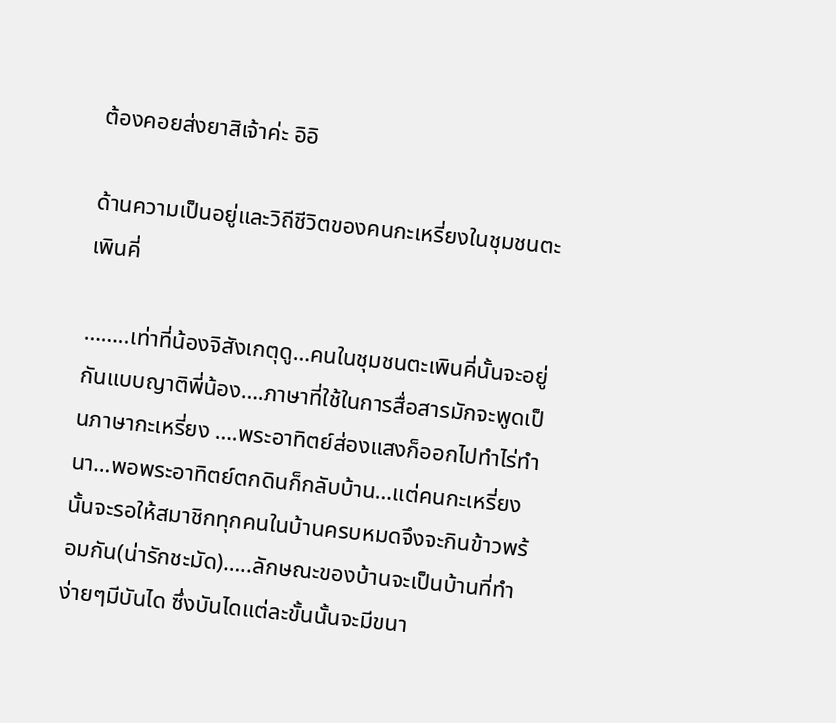ต้องคอยส่งยาสิเจ้าค่ะ อิอิ

ด้านความเป็นอยู่และวิถีชีวิตของคนกะเหรี่ยงในชุมชนตะเพินคี่

……..เท่าที่น้องจิสังเกตุดู…คนในชุมชนตะเพินคี่นั้นจะอยู่กันแบบญาติพี่น้อง….ภาษาที่ใช้ในการสื่อสารมักจะพูดเป็นภาษากะเหรี่ยง ….พระอาทิตย์ส่องแสงก็ออกไปทำไร่ทำนา…พอพระอาทิตย์ตกดินก็กลับบ้าน…แต่คนกะเหรี่ยงนั้นจะรอให้สมาชิกทุกคนในบ้านครบหมดจึงจะกินข้าวพร้อมกัน(น่ารักชะมัด)…..ลักษณะของบ้านจะเป็นบ้านที่ทำง่ายๆมีบันได ซึ่งบันไดแต่ละขั้นนั้นจะมีขนา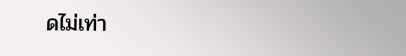ดไม่เท่า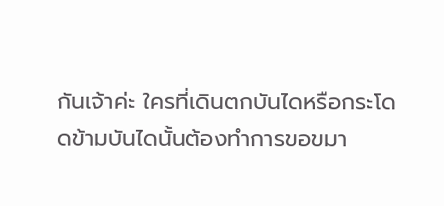กันเจ้าค่ะ ใครที่เดินตกบันไดหรือกระโดดข้ามบันไดนั้นต้องทำการขอขมา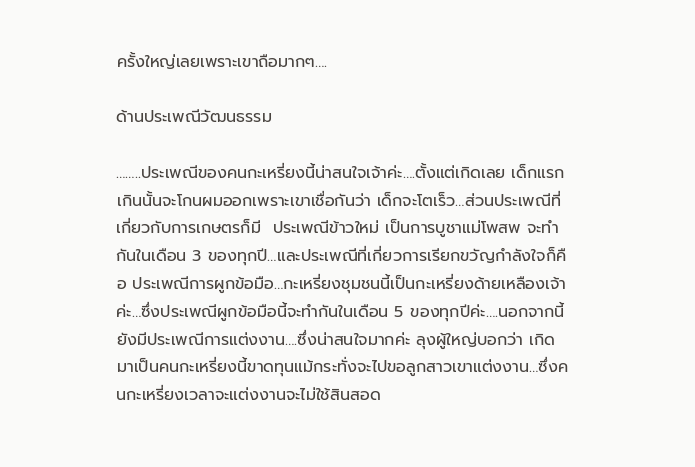ครั้งใหญ่เลยเพราะเขาถือมากๆ….

ด้านประเพณีวัฒนธรรม

……..ประเพณีของคนกะเหรี่ยงนี้น่าสนใจเจ้าค่ะ….ตั้งแต่เกิดเลย เด็กแรกเกินนั้นจะโกนผมออกเพราะเขาเชื่อกันว่า เด็กจะโตเร็ว…ส่วนประเพณีที่เกี่ยวกับการเกษตรก็มี  ประเพณีข้าวใหม่ เป็นการบูชาแม่โพสพ จะทำกันในเดือน 3 ของทุกปี…และประเพณีที่เกี่ยวการเรียกขวัญกำลังใจก็คือ ประเพณีการผูกข้อมือ…กะเหรี่ยงชุมชนนี้เป็นกะเหรี่ยงด้ายเหลืองเจ้าค่ะ…ซึ่งประเพณีผูกข้อมือนี้จะทำกันในเดือน 5 ของทุกปีค่ะ….นอกจากนี้ยังมีประเพณีการแต่งงาน….ซึ่งน่าสนใจมากค่ะ ลุงผู้ใหญ่บอกว่า เกิดมาเป็นคนกะเหรี่ยงนี้ขาดทุนแม้กระทั่งจะไปขอลูกสาวเขาแต่งงาน…ซึ่งคนกะเหรี่ยงเวลาจะแต่งงานจะไม่ใช้สินสอด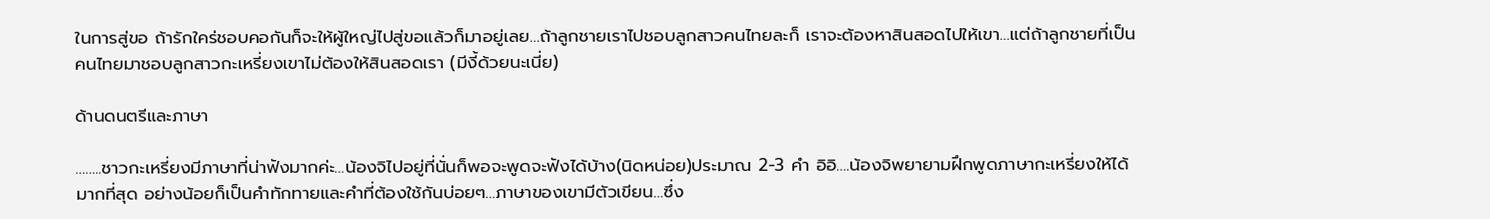ในการสู่ขอ ถ้ารักใคร่ชอบคอกันก็จะให้ผู้ใหญ่ไปสู่ขอแล้วก็มาอยู่เลย…ถ้าลูกชายเราไปชอบลูกสาวคนไทยละก็ เราจะต้องหาสินสอดไปให้เขา…แต่ถ้าลูกชายที่เป็นคนไทยมาชอบลูกสาวกะเหรี่ยงเขาไม่ต้องให้สินสอดเรา (มีงี้ด้วยนะเนี่ย)

ด้านดนตรีและภาษา

……..ชาวกะเหรี่ยงมีภาษาที่น่าฟังมากค่ะ…น้องจิไปอยู่ที่นั่นก็พอจะพูดจะฟังได้บ้าง(นิดหน่อย)ประมาณ 2-3 คำ อิอิ….น้องจิพยายามฝึกพูดภาษากะเหรี่ยงให้ได้มากที่สุด อย่างน้อยก็เป็นคำทักทายและคำที่ต้องใช้กันบ่อยๆ…ภาษาของเขามีตัวเขียน…ซึ่ง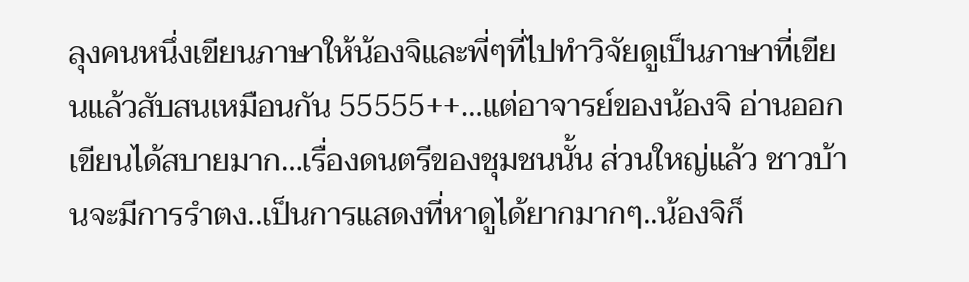ลุงคนหนึ่งเขียนภาษาให้น้องจิและพี่ๆที่ไปทำวิจัยดูเป็นภาษาที่เขียนแล้วสับสนเหมือนกัน 55555++…แต่อาจารย์ของน้องจิ อ่านออก เขียนได้สบายมาก…เรื่องดนตรีของชุมชนนั้น ส่วนใหญ่แล้ว ชาวบ้านจะมีการรำตง..เป็นการแสดงที่หาดูได้ยากมากๆ..น้องจิก็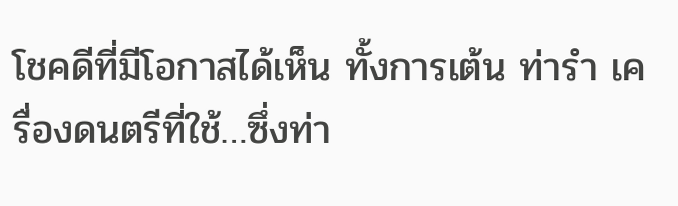โชคดีที่มีโอกาสได้เห็น ทั้งการเต้น ท่ารำ เครื่องดนตรีที่ใช้…ซึ่งท่า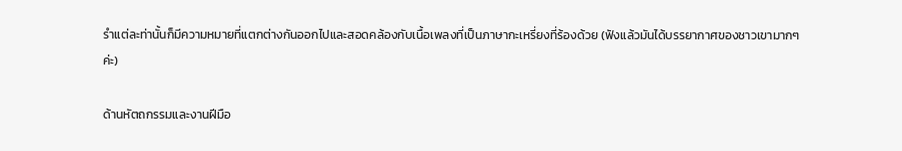รำแต่ละท่านั้นก็มีความหมายที่แตกต่างกันออกไปและสอดคล้องกับเนื้อเพลงที่เป็นภาษากะเหรี่ยงที่ร้องด้วย (ฟังแล้วมันได้บรรยากาศของชาวเขามากๆค่ะ)

ด้านหัตถกรรมและงานฝีมือ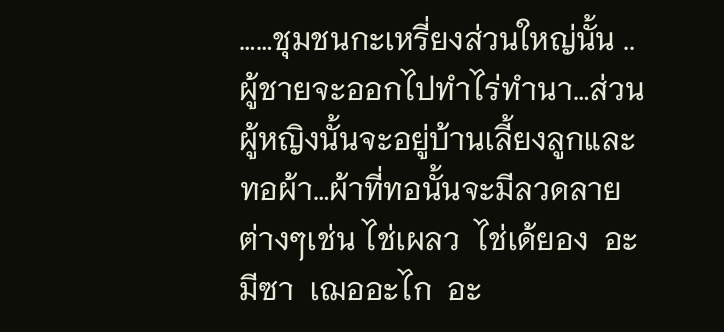……ชุมชนกะเหรี่ยงส่วนใหญ่นั้น ..ผู้ชายจะออกไปทำไร่ทำนา…ส่วนผู้หญิงนั้นจะอยู่บ้านเลี้ยงลูกและทอผ้า…ผ้าที่ทอนั้นจะมีลวดลายต่างๆเช่น ไช่เผลว  ไช่เด้ยอง  อะมีซา  เฌออะไก  อะ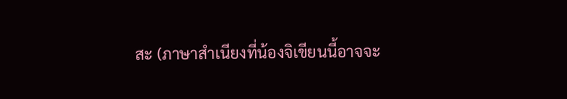สะ (ภาษาสำเนียงที่น้องจิเขียนนี้อาจจะ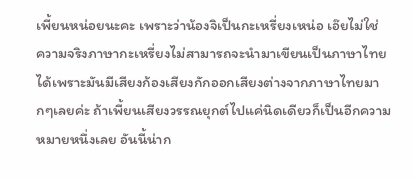เพี้ยนหน่อยนะคะ เพราะว่าน้องจิเป็นกะเหรี่ยงเหน่อ เอ๊ยไม่ใช่  ความจริงภาษากะเหรี่ยงไม่สามารถจะนำมาเขียนเป็นภาษาไทยได้เพราะมันมีเสียงก้องเสียงกักออกเสียงต่างจากภาษาไทยมากๆเลยค่ะ ถ้าเพี้ยนเสียงวรรณยุกต์ไปแค่นิดเดียวก็เป็นอีกความหมายหนึ่งเลย อันนี้น่าก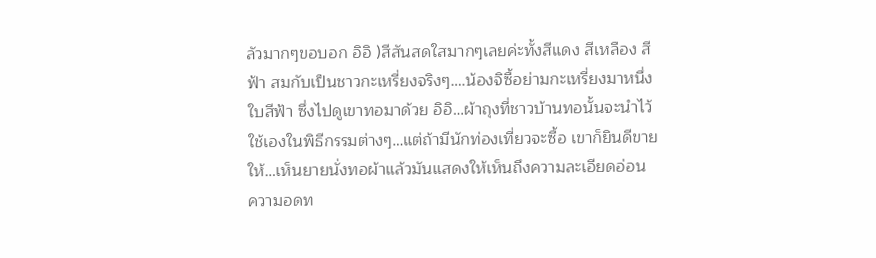ลัวมากๆขอบอก อิอิ )สีสันสดใสมากๆเลยค่ะทั้งสีแดง สีเหลือง สีฟ้า สมกับเป็นชาวกะเหรี่ยงจริงๆ….น้องจิซื้อย่ามกะเหรี่ยงมาหนึ่งใบสีฟ้า ซึ่งไปดูเขาทอมาด้วย อิอิ…ผ้าถุงที่ชาวบ้านทอนั้นจะนำไว้ใช้เองในพิธีกรรมต่างๆ…แต่ถ้ามีนักท่องเที่ยวจะซื้อ เขาก็ยินดีขายให้…เห็นยายนั่งทอผ้าแล้วมันแสดงให้เห็นถึงความละเอียดอ่อน ความอดท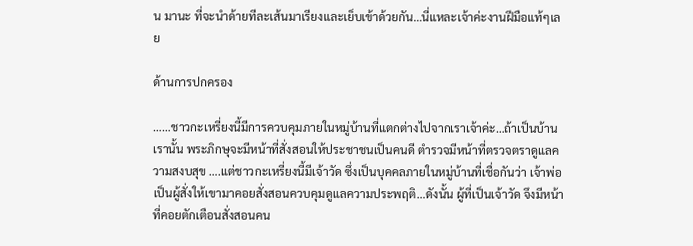น มานะ ที่จะนำด้ายทีละเส้นมาเรียงและเย็บเข้าด้วยกัน…นี่แหละเจ้าค่ะงานฝีมือแท้ๆเลย

ด้านการปกครอง

……ชาวกะเหรี่ยงนี้มีการควบคุมภายในหมู่บ้านที่แตกต่างไปจากเราเจ้าค่ะ…ถ้าเป็นบ้านเรานั้น พระภิกษุจะมีหน้าที่สั่งสอนให้ประชาชนเป็นคนดี ตำรวจมีหน้าที่ตรวจตราดูแลความสงบสุข ….แต่ชาวกะเหรี่ยงนี้มีเจ้าวัด ซึ่งเป็นบุคคลภายในหมู่บ้านที่เชื่อกันว่า เจ้าพ่อเป็นผู้สั่งให้เขามาคอยสั่งสอนควบคุมดูแลความประพฤติ…ดังนั้น ผู้ที่เป็นเจ้าวัด จึงมีหน้าที่คอยตักเตือนสั่งสอนคน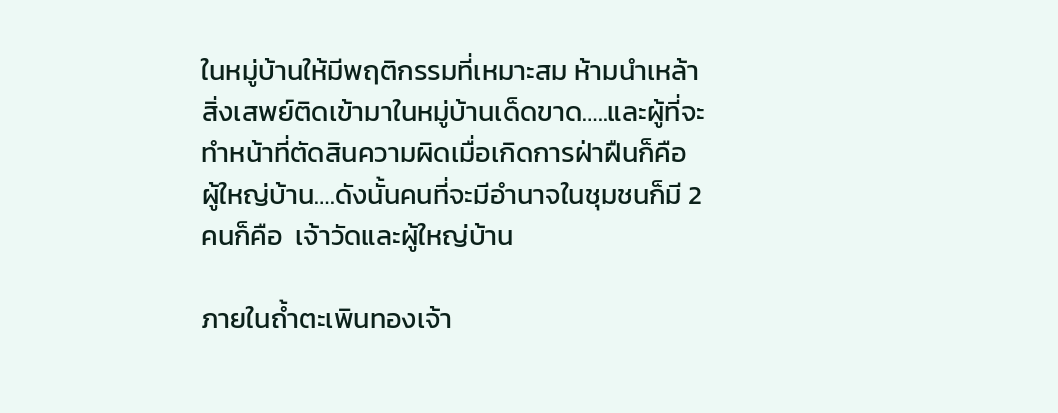ในหมู่บ้านให้มีพฤติกรรมที่เหมาะสม ห้ามนำเหล้า สิ่งเสพย์ติดเข้ามาในหมู่บ้านเด็ดขาด…..และผู้ที่จะทำหน้าที่ตัดสินความผิดเมื่อเกิดการฝ่าฝืนก็คือ ผู้ใหญ่บ้าน….ดังนั้นคนที่จะมีอำนาจในชุมชนก็มี 2 คนก็คือ  เจ้าวัดและผู้ใหญ่บ้าน

ภายในถ้ำตะเพินทองเจ้า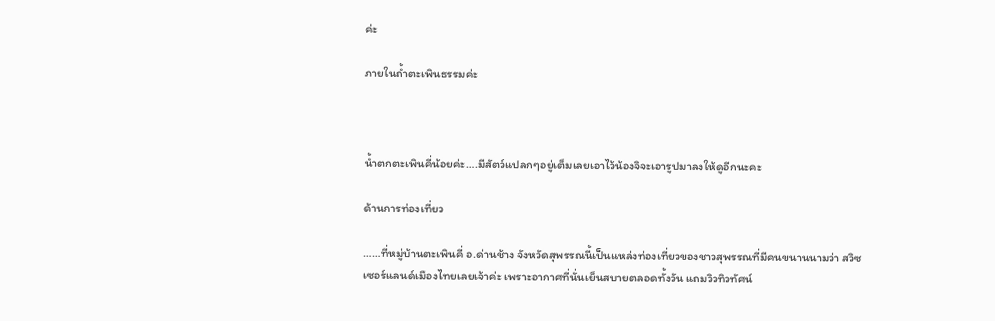ค่ะ

ภายในถ้ำตะเพินธรรมค่ะ



น้ำตกตะเพินคี่น้อยค่ะ….มีสัตว์แปลกๆอยู่เต็มเลยเอาไว้น้องจิจะเอารูปมาลงให้ดูอีกนะคะ

ด้านการท่องเที่ยว

……ที่หมู่บ้านตะเพินคี่ อ.ด่านช้าง จังหวัดสุพรรณนี้เป็นแหล่งท่องเที่ยวของชาวสุพรรณที่มีคนขนานนามว่า สวิซเซอร์แลนด์เมืองไทยเลยเจ้าค่ะ เพราะอากาศที่นั่นเย็นสบายตลอดทั้งวัน แถมวิวทิวทัศน์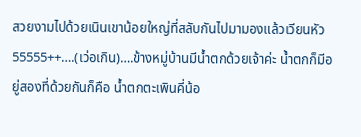สวยงามไปด้วยเนินเขาน้อยใหญ่ที่สลับกันไปมามองแล้วเวียนหัว 55555++….(เว่อเกิน)….ข้างหมู่บ้านมีน้ำตกด้วยเจ้าค่ะ น้ำตกก็มีอยู่สองที่ด้วยกันก็คือ น้ำตกตะเพินคี่น้อ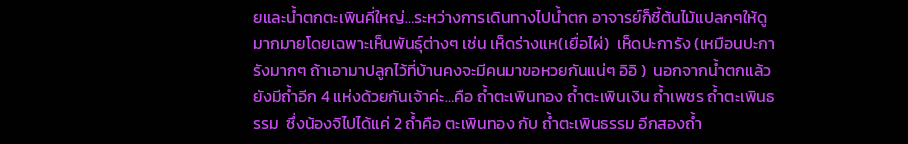ยและน้ำตกตะเพินคี่ใหญ่…ระหว่างการเดินทางไปน้ำตก อาจารย์ก็ชี้ต้นไม้แปลกๆให้ดูมากมายโดยเฉพาะเห็นพันธุ์ต่างๆ เช่น เห็ดร่างแห(เยื่อไผ่)  เห็ดปะการัง (เหมือนปะการังมากๆ ถ้าเอามาปลูกไว้ที่บ้านคงจะมีคนมาขอหวยกันแน่ๆ อิอิ )  นอกจากน้ำตกแล้วยังมีถ้ำอีก 4 แห่งด้วยกันเจ้าค่ะ…คือ ถ้ำตะเพินทอง ถ้ำตะเพินเงิน ถ้ำเพชร ถ้ำตะเพินธรรม  ซึ่งน้องจิไปได้แค่ 2 ถ้ำคือ ตะเพินทอง กับ ถ้ำตะเพินธรรม อีกสองถ้ำ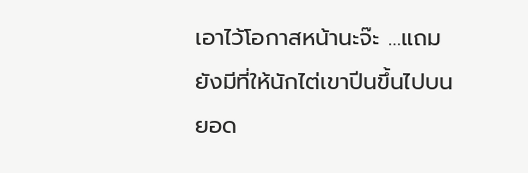เอาไว้โอกาสหน้านะจ๊ะ …แถมยังมีที่ให้นักไต่เขาปีนขึ้นไปบนยอด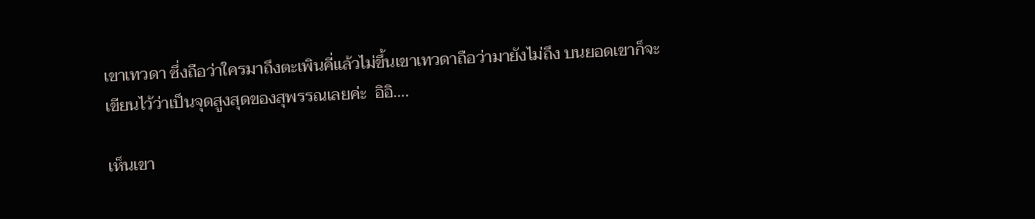เขาเทวดา ซึ่งถือว่าใครมาถึงตะเพินคี่แล้วไม่ขึ้นเขาเทวดาถือว่ามายังไม่ถึง บนยอดเขาก็จะเขียนไว้ว่าเป็นจุดสูงสุดของสุพรรณเลยค่ะ  อิอิ….

เห็นเขา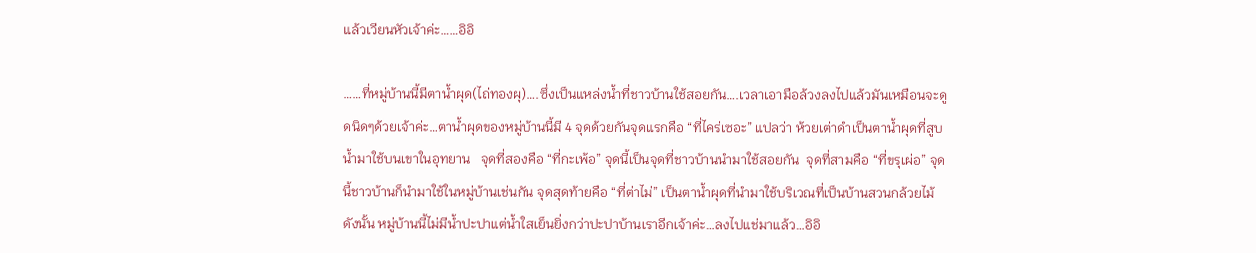แล้วเวียนหัวเจ้าค่ะ……อิอิ

……ที่หมู่บ้านนี้มีตาน้ำผุด(ไถ่ทองผุ)….ซึ่งเป็นแหล่งน้ำที่ชาวบ้านใช้สอยกัน….เวลาเอามือล้วงลงไปแล้วมันเหมือนจะดูดนิดๆด้วยเจ้าค่ะ…ตาน้ำผุดของหมู่บ้านนี้มี 4 จุดด้วยกันจุดแรกคือ “ที่ไคร่เซอะ” แปลว่า ห้วยเต่าดำเป็นตาน้ำผุดที่สูบน้ำมาใช้บนเขาในอุทยาน   จุดที่สองคือ “ที่กะเพ้อ” จุดนี้เป็นจุดที่ชาวบ้านนำมาใช้สอยกัน  จุดที่สามคือ “ที่ขรุเผ่อ” จุดนี้ชาวบ้านก็นำมาใช้ในหมู่บ้านเช่นกัน จุดสุดท้ายคือ “ที่ต่าไม่” เป็นตาน้ำผุดที่นำมาใช้บริเวณที่เป็นบ้านสวนกล้วยไม้ ดังนั้น หมู่บ้านนี้ไม่มีน้ำปะปาแต่น้ำใสเย็นยิ่งกว่าปะปาบ้านเราอีกเจ้าค่ะ…ลงไปแช่มาแล้ว…อิอิ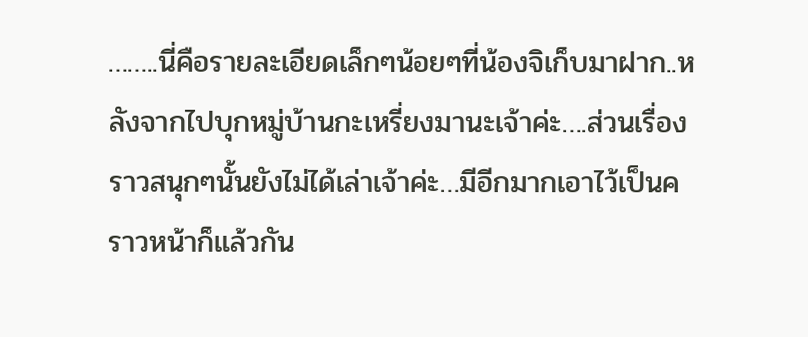……..นี่คือรายละเอียดเล็กๆน้อยๆที่น้องจิเก็บมาฝาก..หลังจากไปบุกหมู่บ้านกะเหรี่ยงมานะเจ้าค่ะ….ส่วนเรื่องราวสนุกๆนั้นยังไม่ได้เล่าเจ้าค่ะ…มีอีกมากเอาไว้เป็นคราวหน้าก็แล้วกัน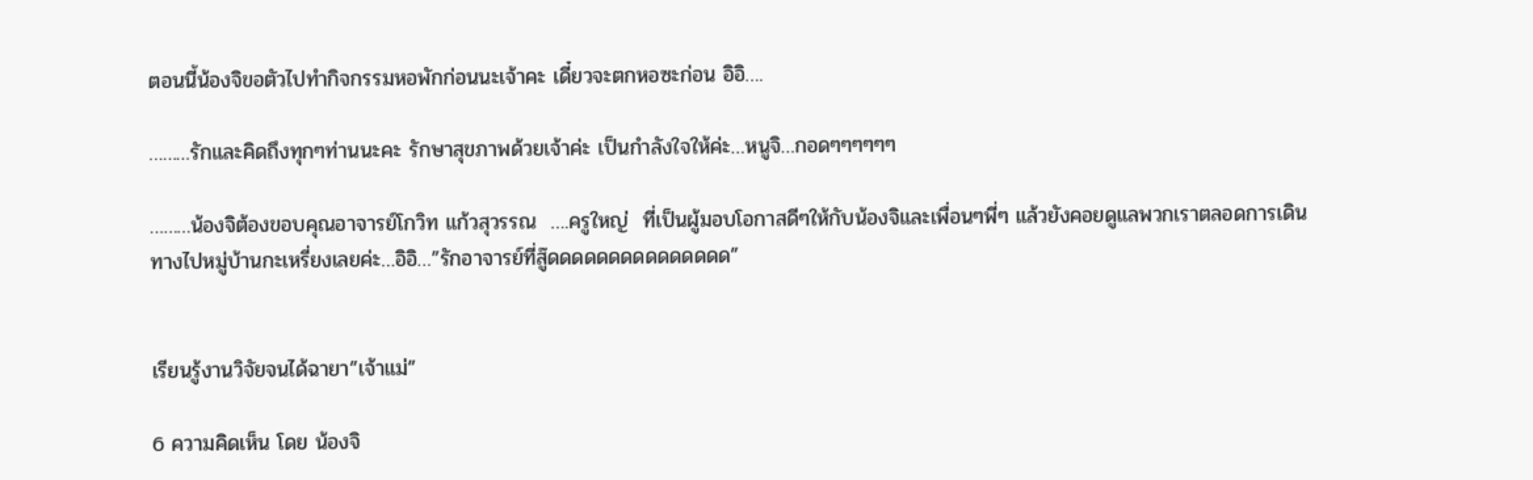ตอนนี้น้องจิขอตัวไปทำกิจกรรมหอพักก่อนนะเจ้าคะ เดี๋ยวจะตกหอซะก่อน อิอิ….

………รักและคิดถึงทุกๆท่านนะคะ รักษาสุขภาพด้วยเจ้าค่ะ เป็นกำลังใจให้ค่ะ…หนูจิ…กอดๆๆๆๆๆๆ

………น้องจิต้องขอบคุณอาจารย์โกวิท แก้วสุวรรณ  ….ครูใหญ่  ที่เป็นผู้มอบโอกาสดีๆให้กับน้องจิและเพื่อนๆพี่ๆ แล้วยังคอยดูแลพวกเราตลอดการเดินทางไปหมู่บ้านกะเหรี่ยงเลยค่ะ…อิอิ…”รักอาจารย์ที่สู๊ดดดดดดดดดดดดดดด”


เรียนรู้งานวิจัยจนได้ฉายา”เจ้าแม่”

6 ความคิดเห็น โดย น้องจิ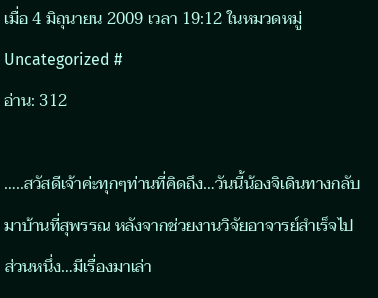เมื่อ 4 มิถุนายน 2009 เวลา 19:12 ในหมวดหมู่ Uncategorized #
อ่าน: 312

…..สวัสดีเจ้าค่ะทุกๆท่านที่คิดถึง…วันนี้น้องจิเดินทางกลับมาบ้านที่สุพรรณ หลังจากช่วยงานวิจัยอาจารย์สำเร็จไปส่วนหนึ่ง…มีเรื่องมาเล่า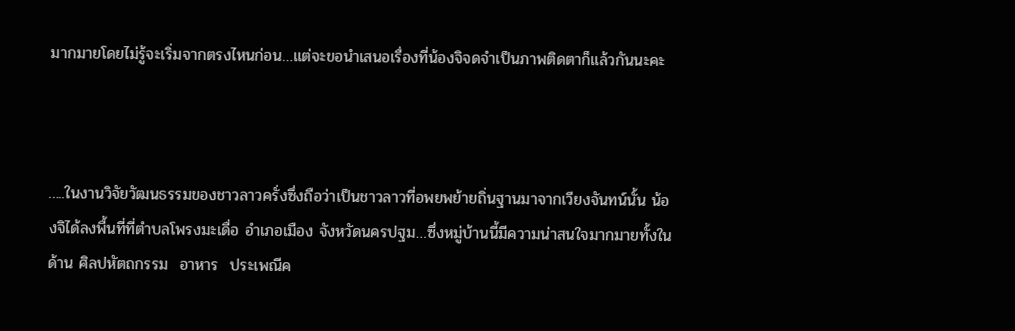มากมายโดยไม่รู้จะเริ่มจากตรงไหนก่อน…แต่จะขอนำเสนอเรื่องที่น้องจิจดจำเป็นภาพติดตาก็แล้วกันนะคะ



…..ในงานวิจัยวัฒนธรรมของชาวลาวครั่งซึ่งถือว่าเป็นชาวลาวที่อพยพย้ายถิ่นฐานมาจากเวียงจันทน์นั้น น้องจิได้ลงพื้นที่ที่ตำบลโพรงมะเดื่อ อำเภอเมือง จังหวัดนครปฐม…ซึ่งหมู่บ้านนี้มีความน่าสนใจมากมายทั้งในด้าน ศิลปหัตถกรรม  อาหาร  ประเพณีค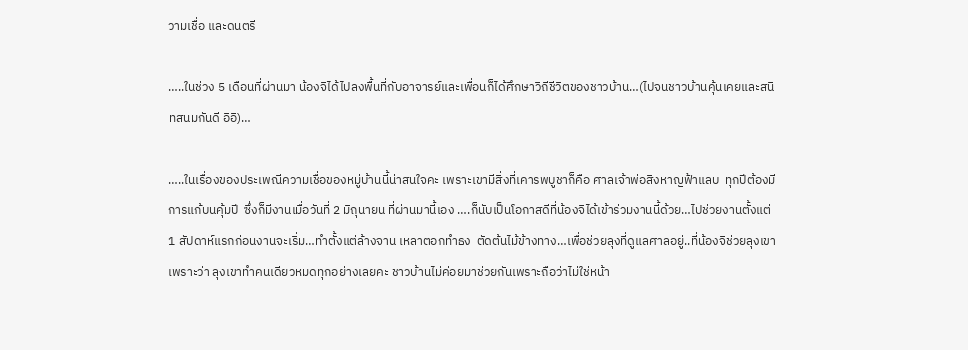วามเชื่อ และดนตรี

…..ในช่วง 5 เดือนที่ผ่านมา น้องจิได้ไปลงพื้นที่กับอาจารย์และเพื่อนก็ได้ศึกษาวิถีชีวิตของชาวบ้าน…(ไปจนชาวบ้านคุ้นเคยและสนิทสนมกันดี อิอิ)…

…..ในเรื่องของประเพณีความเชื่อของหมู่บ้านนี้น่าสนใจคะ เพราะเขามีสิ่งที่เคารพบูชาก็คือ ศาลเจ้าพ่อสิงหาญฟ้าแลบ  ทุกปีต้องมีการแก้บนคุ้มปี  ซึ่งก็มีงานเมื่อวันที่ 2 มิถุนายน ที่ผ่านมานี้เอง ….ก็นับเป็นโอกาสดีที่น้องจิได้เข้าร่วมงานนี้ด้วย…ไปช่วยงานตั้งแต่ 1 สัปดาห์แรกก่อนงานจะเริ่ม…ทำตั้งแต่ล้างจาน เหลาตอกทำธง  ตัดต้นไม้ข้างทาง…เพื่อช่วยลุงที่ดูแลศาลอยู่..ที่น้องจิช่วยลุงเขาเพราะว่า ลุงเขาทำคนเดียวหมดทุกอย่างเลยคะ ชาวบ้านไม่ค่อยมาช่วยกันเพราะถือว่าไม่ใช่หน้า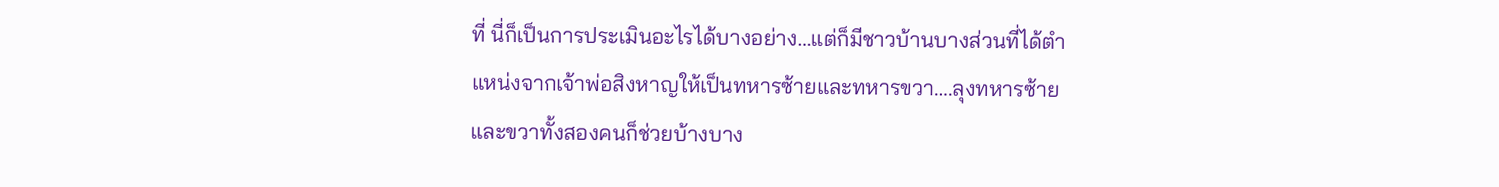ที่ นี่ก็เป็นการประเมินอะไรได้บางอย่าง…แต่ก็มีชาวบ้านบางส่วนที่ได้ตำแหน่งจากเจ้าพ่อสิงหาญให้เป็นทหารซ้ายและทหารขวา….ลุงทหารซ้ายและขวาทั้งสองคนก็ช่วยบ้างบาง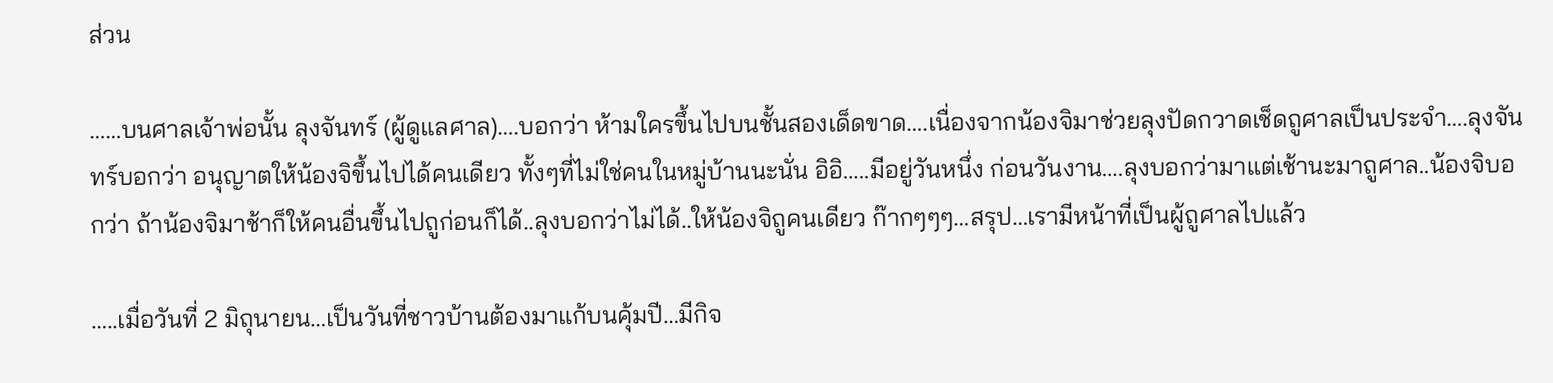ส่วน

……บนศาลเจ้าพ่อนั้น ลุงจันทร์ (ผู้ดูแลศาล)….บอกว่า ห้ามใครขึ้นไปบนชั้นสองเด็ดขาด….เนื่องจากน้องจิมาช่วยลุงปัดกวาดเช็ดถูศาลเป็นประจำ….ลุงจันทร์บอกว่า อนุญาตให้น้องจิขึ้นไปได้คนเดียว ทั้งๆที่ไม่ใช่คนในหมู่บ้านนะนั่น อิอิ…..มีอยู่วันหนึ่ง ก่อนวันงาน….ลุงบอกว่ามาแต่เช้านะมาถูศาล..น้องจิบอกว่า ถ้าน้องจิมาช้าก็ให้คนอื่นขึ้นไปถูก่อนก็ได้..ลุงบอกว่าไม่ได้..ให้น้องจิถูคนเดียว ก๊ากๆๆๆ…สรุป…เรามีหน้าที่เป็นผู้ถูศาลไปแล้ว

…..เมื่อวันที่ 2 มิถุนายน…เป็นวันที่ชาวบ้านต้องมาแก้บนคุ้มปี…มีกิจ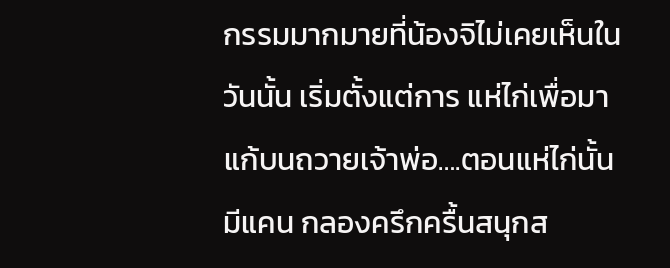กรรมมากมายที่น้องจิไม่เคยเห็นในวันนั้น เริ่มตั้งแต่การ แห่ไก่เพื่อมาแก้บนถวายเจ้าพ่อ….ตอนแห่ไก่นั้นมีแคน กลองครึกครื้นสนุกส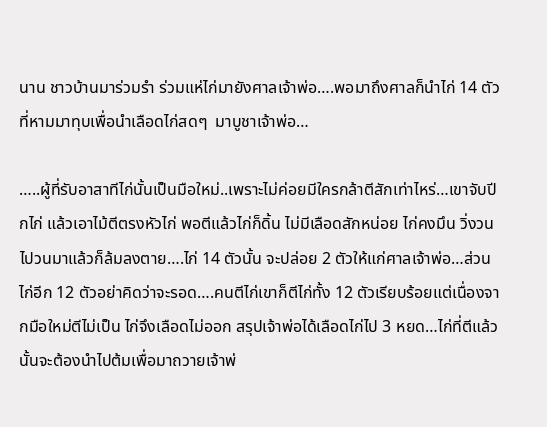นาน ชาวบ้านมาร่วมรำ ร่วมแห่ไก่มายังศาลเจ้าพ่อ….พอมาถึงศาลก็นำไก่ 14 ตัวที่หามมาทุบเพื่อนำเลือดไก่สดๆ  มาบูชาเจ้าพ่อ…

…..ผู้ที่รับอาสาทีไก่นั้นเป็นมือใหม่..เพราะไม่ค่อยมีใครกล้าตีสักเท่าไหร่…เขาจับปีกไก่ แล้วเอาไม้ตีตรงหัวไก่ พอตีแล้วไก่ก็ดิ้น ไม่มีเลือดสักหน่อย ไก่คงมึน วิ่งวนไปวนมาแล้วก็ล้มลงตาย….ไก่ 14 ตัวนั้น จะปล่อย 2 ตัวให้แก่ศาลเจ้าพ่อ…ส่วนไก่อีก 12 ตัวอย่าคิดว่าจะรอด….คนตีไก่เขาก็ตีไก่ทั้ง 12 ตัวเรียบร้อยแต่เนื่องจากมือใหม่ตีไม่เป็น ไก่จึงเลือดไม่ออก สรุปเจ้าพ่อได้เลือดไก่ไป 3 หยด…ไก่ที่ตีแล้วนั้นจะต้องนำไปต้มเพื่อมาถวายเจ้าพ่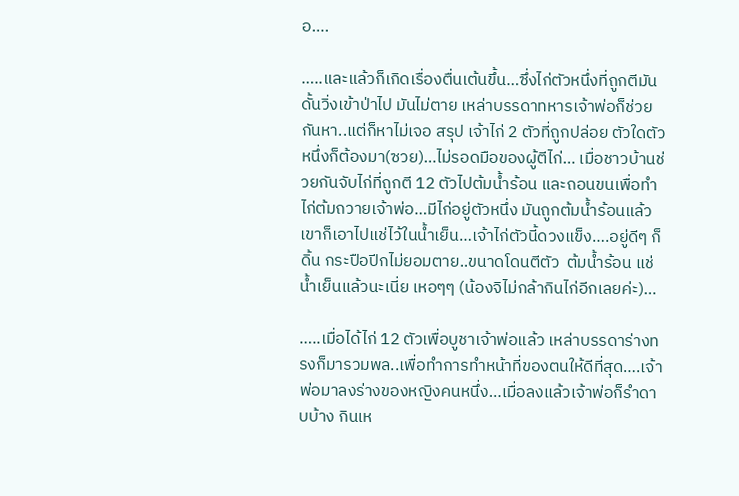อ….

…..และแล้วก็เกิดเรื่องตื่นเต้นขึ้น…ซึ่งไก่ตัวหนึ่งที่ถูกตีมันดั้นวิ่งเข้าป่าไป มันไม่ตาย เหล่าบรรดาทหารเจ้าพ่อก็ช่วยกันหา..แต่ก็หาไม่เจอ สรุป เจ้าไก่ 2 ตัวที่ถูกปล่อย ตัวใดตัวหนึ่งก็ต้องมา(ซวย)…ไม่รอดมือของผู้ตีไก่… เมื่อชาวบ้านช่วยกันจับไก่ที่ถูกตี 12 ตัวไปต้มน้ำร้อน และถอนขนเพื่อทำไก่ต้มถวายเจ้าพ่อ…มีไก่อยู่ตัวหนึ่ง มันถูกต้มน้ำร้อนแล้วเขาก็เอาไปแช่ไว้ในน้ำเย็น…เจ้าไก่ตัวนี้ดวงแข็ง….อยู่ดีๆ ก็ดิ้น กระปือปีกไม่ยอมตาย..ขนาดโดนตีตัว  ต้มน้ำร้อน แช่น้ำเย็นแล้วนะเนี่ย เหอๆๆ (น้องจิไม่กล้ากินไก่อีกเลยค่ะ)…

…..เมื่อได้ไก่ 12 ตัวเพื่อบูชาเจ้าพ่อแล้ว เหล่าบรรดาร่างทรงก็มารวมพล..เพื่อทำการทำหน้าที่ของตนให้ดีที่สุด….เจ้าพ่อมาลงร่างของหญิงคนหนึ่ง…เมื่อลงแล้วเจ้าพ่อก็รำดาบบ้าง กินเห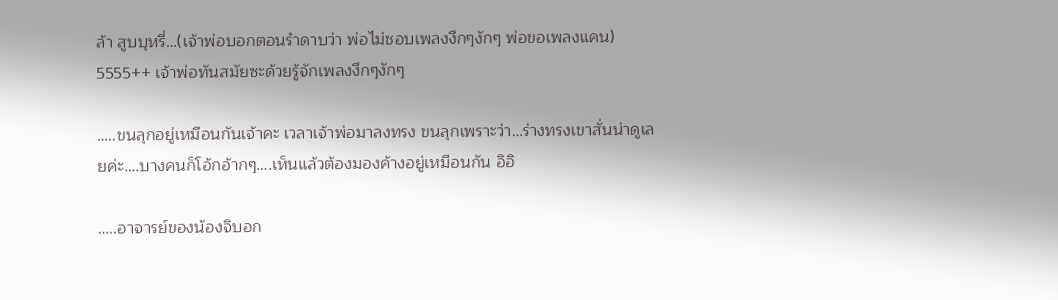ล้า สูบบุหรี่…(เจ้าพ่อบอกตอนรำดาบว่า พ่อไม่ชอบเพลงงึกๆงักๆ พ่อขอเพลงแคน) 5555++ เจ้าพ่อทันสมัยซะด้วยรู้จักเพลงงึกๆงักๆ

…..ขนลุกอยู่เหมือนกันเจ้าคะ เวลาเจ้าพ่อมาลงทรง ขนลุกเพราะว่า…ร่างทรงเขาสั่นน่าดูเลยค่ะ….บางคนก็โอ้กอ้ากๆ….เห็นแล้วต้องมองค้างอยู่เหมือนกัน อิอิ

…..อาจารย์ของน้องจิบอก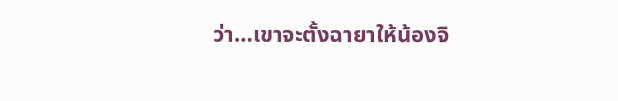ว่า…เขาจะตั้งฉายาให้น้องจิ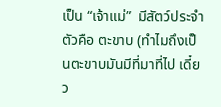เป็น “เจ้าแม่”  มีสัตว์ประจำตัวคือ ตะขาบ (ทำไมถึงเป็นตะขาบมันมีที่มาที่ไป เดี๋ยว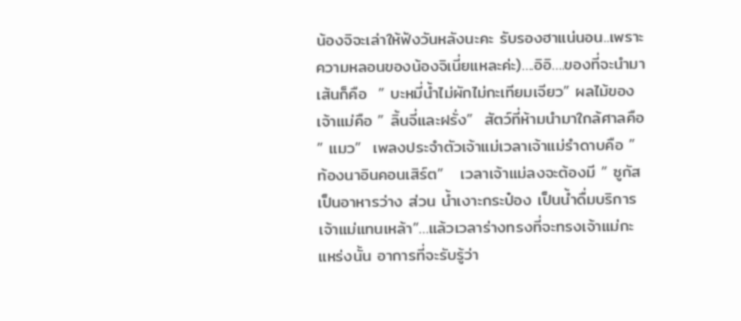น้องจิจะเล่าให้ฟังวันหลังนะคะ รับรองฮาแน่นอน..เพราะความหลอนของน้องจิเนี่ยแหละค่ะ)….อิอิ….ของที่จะนำมาเส้นก็คือ  ” บะหมี่น้ำไม่ผักไม่กะเทียมเจียว” ผลไม้ของเจ้าแม่คือ ” ลิ้นจี่และฝรั่ง”  สัตว์ที่ห้ามนำมาใกล้ศาลคือ ” แมว”  เพลงประจำตัวเจ้าแม่เวลาเจ้าแม่รำดาบคือ ” ท้องนาอินคอนเสิร์ต”   เวลาเจ้าแม่ลงจะต้องมี ” ซูกัสเป็นอาหารว่าง ส่วน น้ำเงาะกระป๋อง เป็นน้ำดื่มบริการเจ้าแม่แทนเหล้า”…แล้วเวลาร่างทรงที่จะทรงเจ้าแม่กะแหร่งนั้น อาการที่จะรับรู้ว่า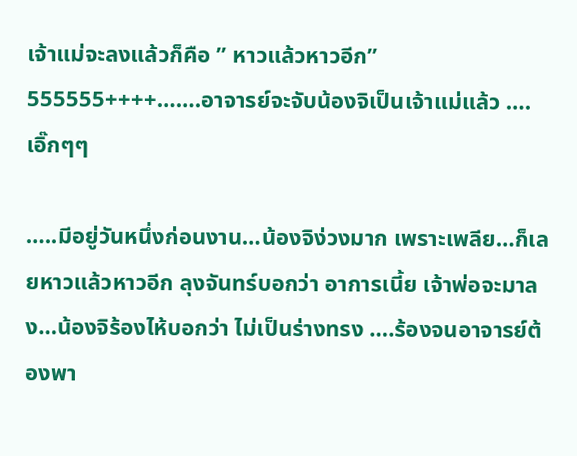เจ้าแม่จะลงแล้วก็คือ ” หาวแล้วหาวอีก” 555555++++…….อาจารย์จะจับน้องจิเป็นเจ้าแม่แล้ว ….เอิ๊กๆๆ

…..มีอยู่วันหนึ่งก่อนงาน…น้องจิง่วงมาก เพราะเพลีย…ก็เลยหาวแล้วหาวอีก ลุงจันทร์บอกว่า อาการเนี้ย เจ้าพ่อจะมาลง…น้องจิร้องไห้บอกว่า ไม่เป็นร่างทรง ….ร้องจนอาจารย์ต้องพา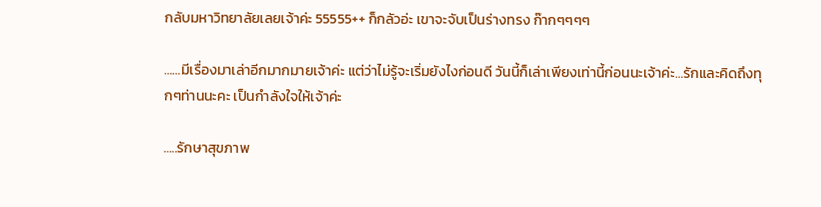กลับมหาวิทยาลัยเลยเจ้าค่ะ 55555++ ก็กลัวอ่ะ เขาจะจับเป็นร่างทรง ก๊ากๆๆๆๆ

……มีเรื่องมาเล่าอีกมากมายเจ้าค่ะ แต่ว่าไม่รู้จะเริ่มยังไงก่อนดี วันนี้ก็เล่าเพียงเท่านี้ก่อนนะเจ้าค่ะ…รักและคิดถึงทุกๆท่านนะคะ เป็นกำลังใจให้เจ้าค่ะ

…..รักษาสุขภาพ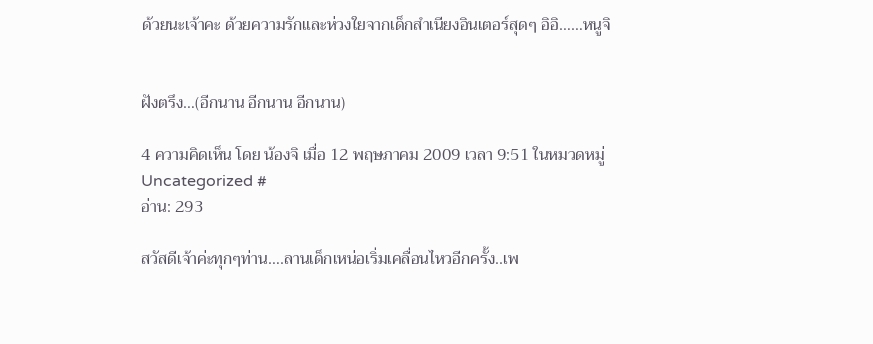ด้วยนะเจ้าคะ ด้วยความรักและห่วงใยจากเด็กสำเนียงอินเตอร์สุดๆ อิอิ……หนูจิ


ฝังตรึง…(อีกนาน อีกนาน อีกนาน)

4 ความคิดเห็น โดย น้องจิ เมื่อ 12 พฤษภาคม 2009 เวลา 9:51 ในหมวดหมู่ Uncategorized #
อ่าน: 293

สวัสดีเจ้าค่ะทุกๆท่าน….ลานเด็กเหน่อเริ่มเคลื่อนไหวอีกครั้ง..เพ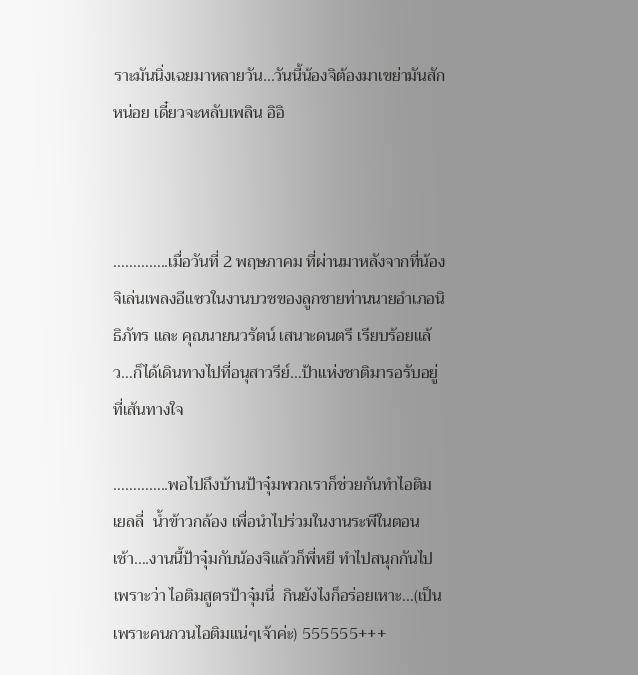ราะมันนิ่งเฉยมาหลายวัน…วันนี้น้องจิต้องมาเขย่ามันสักหน่อย เดี๋ยวจะหลับเพลิน อิอิ



…………..เมื่อวันที่ 2 พฤษภาคม ที่ผ่านมาหลังจากที่น้องจิเล่นเพลงอีแซวในงานบวชของลูกชายท่านนายอำเภอนิธิภัทร และ คุณนายนวรัตน์ เสนาะดนตรี เรียบร้อยแล้ว…ก็ได้เดินทางไปที่อนุสาวรีย์…ป้าแห่งชาติมารอรับอยู่ที่เส้นทางใจ

…………..พอไปถึงบ้านป้าจุ๋มพวกเราก็ช่วยกันทำไอติม  เยลลี่  น้ำข้าวกล้อง เพื่อนำไปร่วมในงานระพีในตอนเช้า….งานนี้ป้าจุ๋มกับน้องจิแล้วก็พี่หยี ทำไปสนุกกันไปเพราะว่า ไอติมสูตรป้าจุ๋มนี่  กินยังไงก็อร่อยเหาะ…(เป็นเพราะคนกวนไอติมแน่ๆเจ้าค่ะ) 555555+++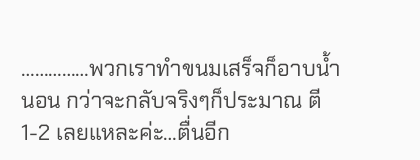……………พวกเราทำขนมเสร็จก็อาบน้ำนอน กว่าจะกลับจริงๆก็ประมาณ ตี 1-2 เลยแหละค่ะ…ตื่นอีก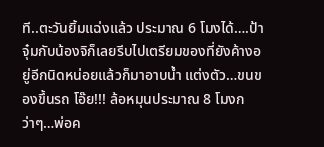ที..ตะวันยิ้มแฉ่งแล้ว ประมาณ 6 โมงได้….ป้าจุ๋มกับน้องจิก็เลยรีบไปเตรียมของที่ยังค้างอยู่อีกนิดหน่อยแล้วก็มาอาบน้ำ แต่งตัว…ขนของขึ้นรถ โอ๊ย!!! ล้อหมุนประมาณ 8 โมงกว่าๆ…พ่อค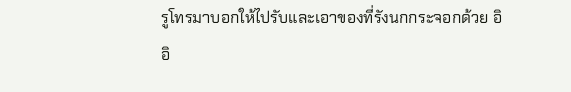รูโทรมาบอกให้ไปรับและเอาของที่รังนกกระจอกด้วย อิอิ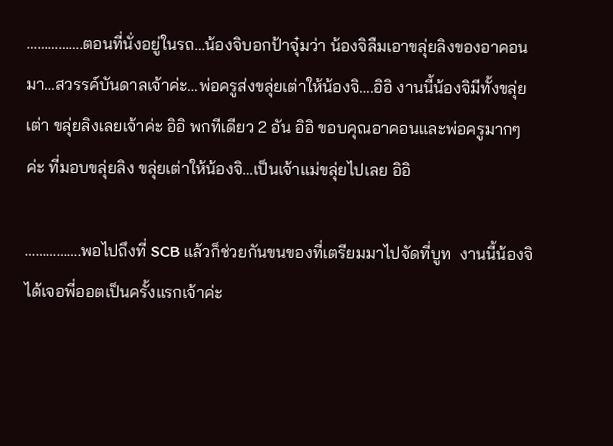…………….ตอนที่นั่งอยู่ในรถ…น้องจิบอกป้าจุ๋มว่า น้องจิลืมเอาขลุ่ยลิงของอาคอนมา…สวรรค์บันดาลเจ้าค่ะ…พ่อครูส่งขลุ่ยเต่าให้น้องจิ….อิอิ งานนี้น้องจิมีทั้งขลุ่ยเต่า ขลุ่ยลิงเลยเจ้าค่ะ อิอิ พกทีเดียว 2 อัน อิอิ ขอบคุณอาคอนและพ่อครูมากๆค่ะ ที่มอบขลุ่ยลิง ขลุ่ยเต่าให้น้องจิ…เป็นเจ้าแม่ขลุ่ยไปเลย อิอิ

…………….พอไปถึงที่ SCB แล้วก็ช่วยกันขนของที่เตรียมมาไปจัดที่บูท  งานนี้น้องจิได้เจอพี่ออตเป็นครั้งแรกเจ้าค่ะ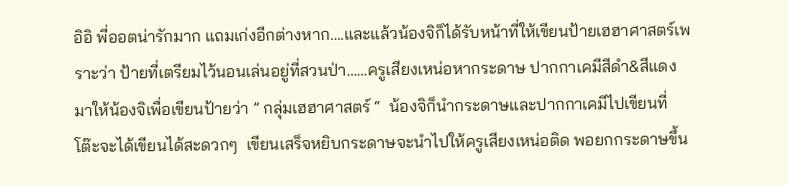อิอิ พี่ออตน่ารักมาก แถมเก่งอีกต่างหาก….และแล้วน้องจิก็ได้รับหน้าที่ให้เขียนป้ายเฮฮาศาสตร์เพราะว่า ป้ายที่เตรียมไว้นอนเล่นอยู่ที่สวนป่า……ครูเสียงเหน่อหากระดาษ ปากกาเคมีสีดำ&สีแดง มาให้น้องจิเพื่อเขียนป้ายว่า ” กลุ่มเฮฮาศาสตร์ “  น้องจิก็นำกระดาษและปากกาเคมีไปเขียนที่โต๊ะจะได้เขียนได้สะดวกๆ  เขียนเสร็จหยิบกระดาษจะนำไปให้ครูเสียงเหน่อติด พอยกกระดาษขึ้น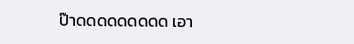ป๊าดดดดดดดดด เอา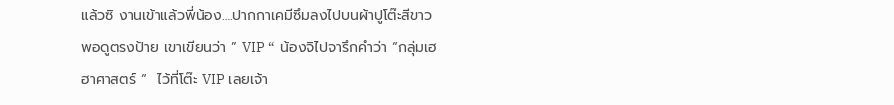แล้วซิ งานเข้าแล้วพี่น้อง….ปากกาเคมีซึมลงไปบนผ้าปูโต๊ะสีขาว  พอดูตรงป้าย เขาเขียนว่า ” VIP “  น้องจิไปจารึกคำว่า “กลุ่มเฮฮาศาสตร์ “  ไว้ที่โต๊ะ VIP เลยเจ้า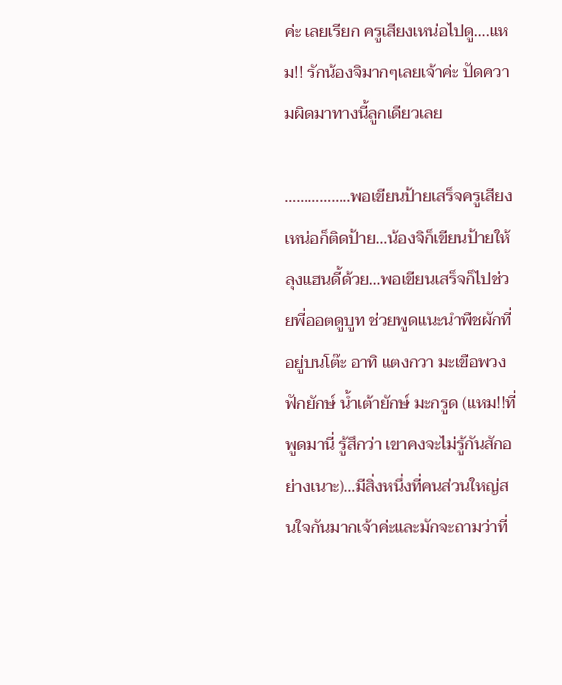ค่ะ เลยเรียก ครูเสียงเหน่อไปดู….แหม!! รักน้องจิมากๆเลยเจ้าค่ะ ปัดความผิดมาทางนี้ลูกเดียวเลย

……………..พอเขียนป้ายเสร็จครูเสียงเหน่อก็ติดป้าย…น้องจิก็เขียนป้ายให้ลุงแฮนดี้ด้วย…พอเขียนเสร็จก็ไปช่วยพี่ออตดูบูท ช่วยพูดแนะนำพืชผักที่อยู่บนโต๊ะ อาทิ แตงกวา มะเขือพวง ฟักยักษ์ น้ำเต้ายักษ์ มะกรูด (แหม!!ที่พูดมานี่ รู้สึกว่า เขาคงจะไม่รู้กันสักอย่างเนาะ)…มีสิ่งหนึ่งที่คนส่วนใหญ่สนใจกันมากเจ้าค่ะและมักจะถามว่าที่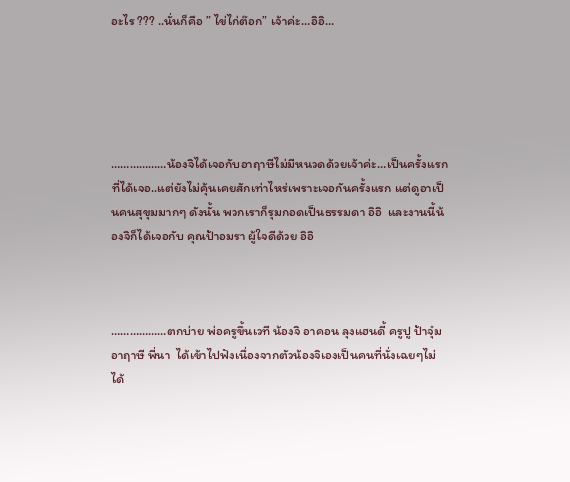อะไร ??? ..นั่นก็คือ ” ไข่ไก่ต๊อก” เจ้าค่ะ…อิอิ…





………………น้องจิได้เจอกับอาฤาษีไม่มีหนวดด้วยเจ้าค่ะ…เป็นครั้งแรกที่ได้เจอ..แต่ยังไม่คุ้นเคยสักเท่าไหร่เพราะเจอกันครั้งแรก แต่ดูอาเป็นคนสุขุมมากๆ ดังนั้น พวกเราก็รุมกอดเป็นธรรมดา อิอิ  และงานนี้น้องจิก็ได้เจอกับ คุณป้าอมรา ผู้ใจดีด้วย อิอิ



………………ตกบ่าย พ่อครูขึ้นเวที น้องจิ อาคอน ลุงแฮนดี้ ครูปู ป้าจุ๋ม อาฤาษี พี่นา  ได้เข้าไปฟังเนื่องจากตัวน้องจิเองเป็นคนที่นั่งเฉยๆไม่ได้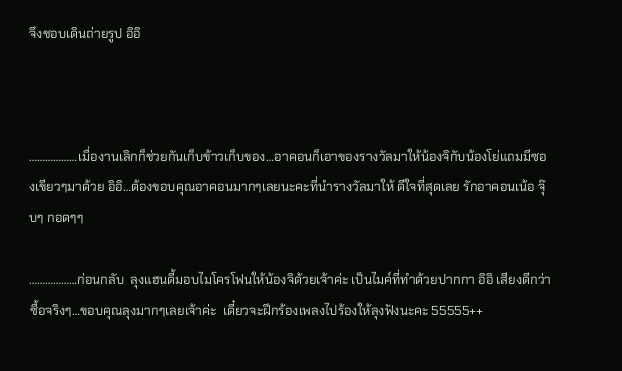จึงชอบเดินถ่ายรูป อิอิ



………………เมื่องานเลิกก็ช่วยกันเก็บข้าวเก็บของ…อาคอนก็เอาของรางวัลมาให้น้องจิกับน้องโย่แถมมีซองเขียวๆมาด้วย อิอิ…ต้องขอบคุณอาคอนมากๆเลยนะคะที่นำรางวัลมาให้ ดีใจที่สุดเลย รักอาคอนเน้อ จุ๊บๆ กอดๆๆ

………………ก่อนกลับ  ลุงแฮนดี้มอบไมโครโฟนให้น้องจิด้วยเจ้าค่ะ เป็นไมค์ที่ทำด้วยปากกา อิอิ เสียงดีกว่าซื้อจริงๆ…ขอบคุณลุงมากๆเลยเจ้าค่ะ  เดี๋ยวจะฝึกร้องเพลงไปร้องให้ลุงฟังนะคะ 55555++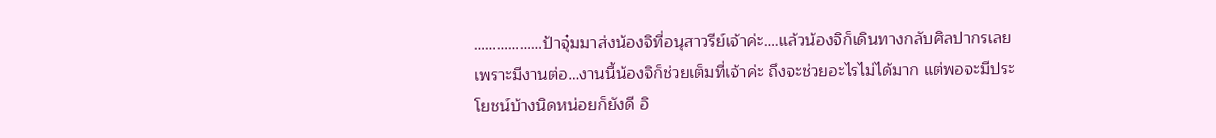………………ป้าจุ๋มมาส่งน้องจิที่อนุสาวรีย์เจ้าค่ะ….แล้วน้องจิก็เดินทางกลับศิลปากรเลยเพราะมีงานต่อ…งานนี้น้องจิก็ช่วยเต็มที่เจ้าค่ะ ถึงจะช่วยอะไรไม่ได้มาก แต่พอจะมีประโยชน์บ้างนิดหน่อยก็ยังดี อิ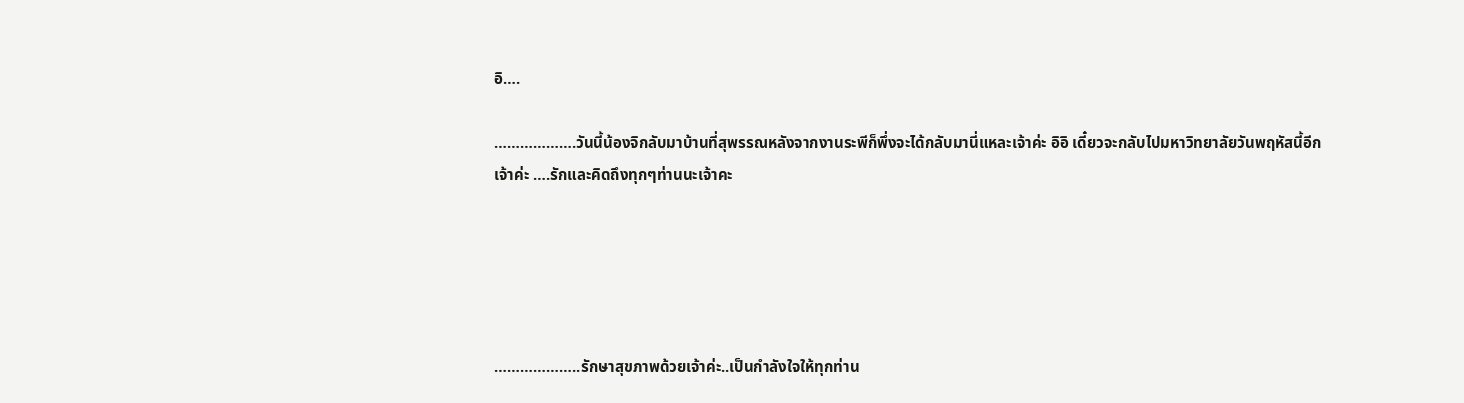อิ….

……………….วันนี้น้องจิกลับมาบ้านที่สุพรรณหลังจากงานระพีก็พึ่งจะได้กลับมานี่แหละเจ้าค่ะ อิอิ เดี๋ยวจะกลับไปมหาวิทยาลัยวันพฤหัสนี้อีกเจ้าค่ะ ….รักและคิดถึงทุกๆท่านนะเจ้าคะ





………………..รักษาสุขภาพด้วยเจ้าค่ะ..เป็นกำลังใจให้ทุกท่าน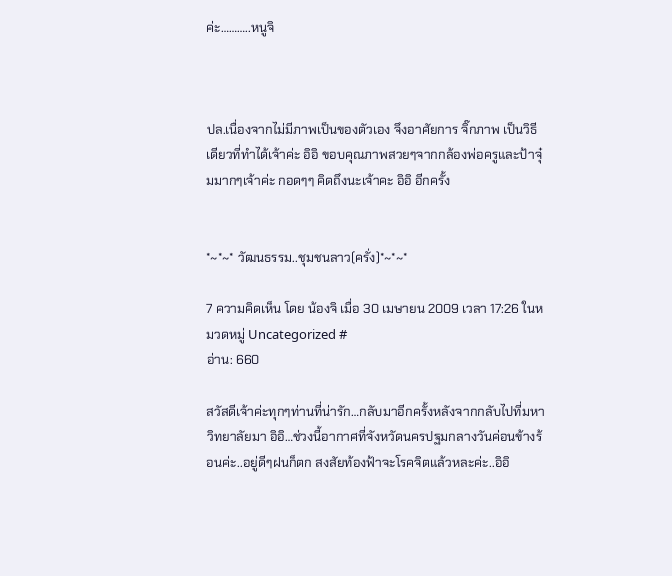ค่ะ………..หนูจิ



ปล.เนื่องจากไม่มีภาพเป็นของตัวเอง จึงอาศัยการ จิ๊กภาพ เป็นวิธีเดียวที่ทำได้เจ้าค่ะ อิอิ ขอบคุณภาพสวยๆจากกล้องพ่อครูและป้าจุ๋มมากๆเจ้าค่ะ กอดๆๆ คิดถึงนะเจ้าคะ อิอิ อีกครั้ง


*~*~* วัฒนธรรม..ชุมชนลาว(ครั่ง)*~*~*

7 ความคิดเห็น โดย น้องจิ เมื่อ 30 เมษายน 2009 เวลา 17:26 ในหมวดหมู่ Uncategorized #
อ่าน: 660

สวัสดีเจ้าค่ะทุกๆท่านที่น่ารัก…กลับมาอีกครั้งหลังจากกลับไปที่มหาวิทยาลัยมา อิอิ…ช่วงนี้อากาศที่จังหวัดนครปฐมกลางวันค่อนข้างร้อนค่ะ..อยู่ดีๆฝนก็ตก สงสัยท้องฟ้าจะโรคจิตแล้วหละค่ะ..อิอิ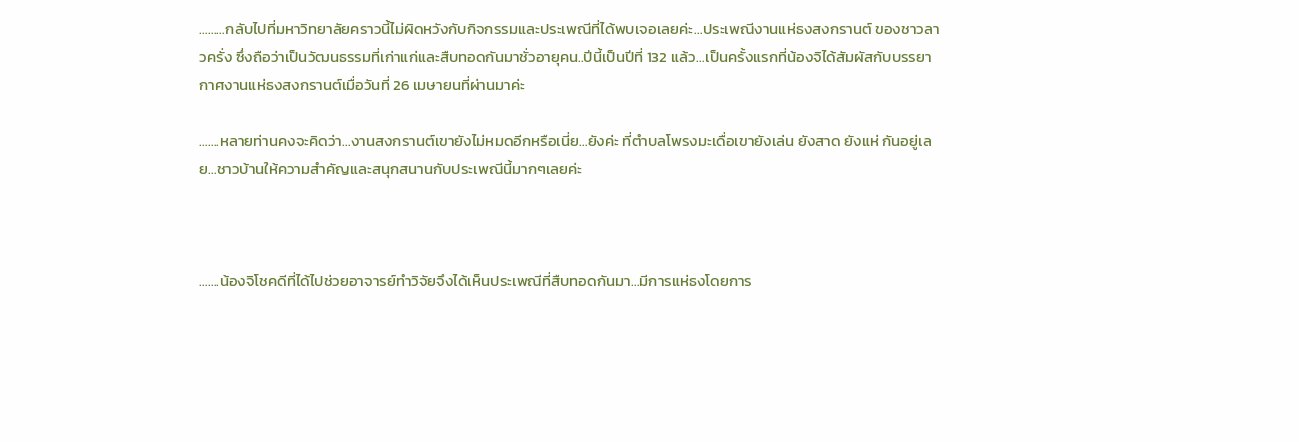………กลับไปที่มหาวิทยาลัยคราวนี้ไม่ผิดหวังกับกิจกรรมและประเพณีที่ได้พบเจอเลยค่ะ…ประเพณีงานแห่ธงสงกรานต์ ของชาวลาวครั่ง ซึ่งถือว่าเป็นวัฒนธรรมที่เก่าแก่และสืบทอดกันมาชั่วอายุคน..ปีนี้เป็นปีที่ 132 แล้ว…เป็นครั้งแรกที่น้องจิได้สัมผัสกับบรรยากาศงานแห่ธงสงกรานต์เมื่อวันที่ 26 เมษายนที่ผ่านมาค่ะ

…….หลายท่านคงจะคิดว่า…งานสงกรานต์เขายังไม่หมดอีกหรือเนี่ย…ยังค่ะ ที่ตำบลโพรงมะเดื่อเขายังเล่น ยังสาด ยังแห่ กันอยู่เลย…ชาวบ้านให้ความสำคัญและสนุกสนานกับประเพณีนี้มากๆเลยค่ะ



…….น้องจิโชคดีที่ได้ไปช่วยอาจารย์ทำวิจัยจึงได้เห็นประเพณีที่สืบทอดกันมา…มีการแห่ธงโดยการ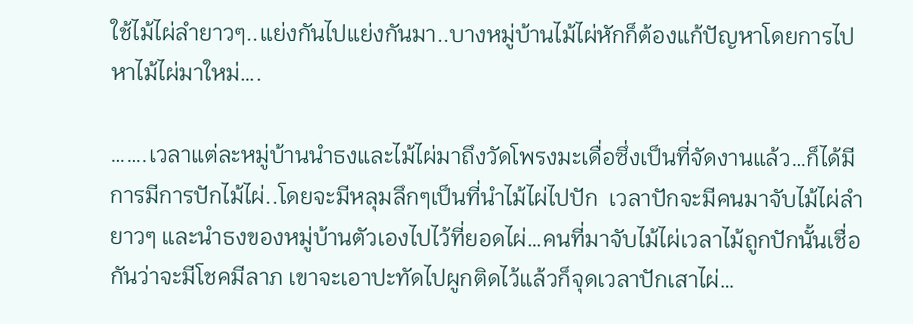ใช้ไม้ไผ่ลำยาวๆ..แย่งกันไปแย่งกันมา..บางหมู่บ้านไม้ไผ่หักก็ต้องแก้ปัญหาโดยการไปหาไม้ไผ่มาใหม่….

…….เวลาแต่ละหมู่บ้านนำธงและไม้ไผ่มาถึงวัดโพรงมะเดื่อซึ่งเป็นที่จัดงานแล้ว…ก็ได้มีการมีการปักไม้ไผ่..โดยจะมีหลุมลึกๆเป็นที่นำไม้ไผ่ไปปัก  เวลาปักจะมีคนมาจับไม้ไผ่ลำยาวๆ และนำธงของหมู่บ้านตัวเองไปไว้ที่ยอดไผ่…คนที่มาจับไม้ไผ่เวลาไม้ถูกปักนั้นเชื่อกันว่าจะมีโชคมีลาภ เขาจะเอาปะทัดไปผูกติดไว้แล้วก็จุดเวลาปักเสาไผ่…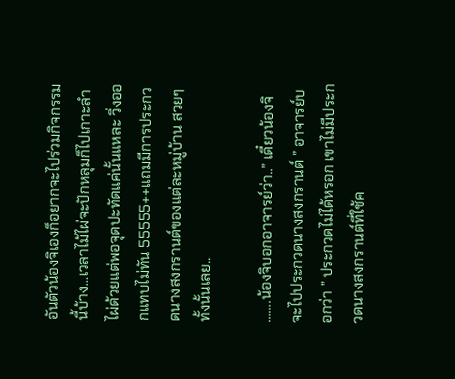อันตัวน้องจิเองก็อยากจะไปร่วมกิจกรรมนี้บ้าง…เวลาไม้ไผ่จะปักหลุมก็ไปเกาะลำไผ่ด้วยแต่พอจุดปะทัดแค่นั้นแหละ วิ่งออกแทบไม่ทัน 55555++แถมมีการประกวดนางสงกรานต์ของแต่ละหมู่บ้าน สวยๆทั้งนั้นเลย..

…….น้องจิบอกอาจารย์ว่า..” เดี๋ยวน้องจิจะไปประกวดนางสงกรานต์ ” อาจารย์บอกว่า ” ประกวดไม่ได้หรอก เขาไม่มีประกวดนางสงกรานต์ที่ใช้ค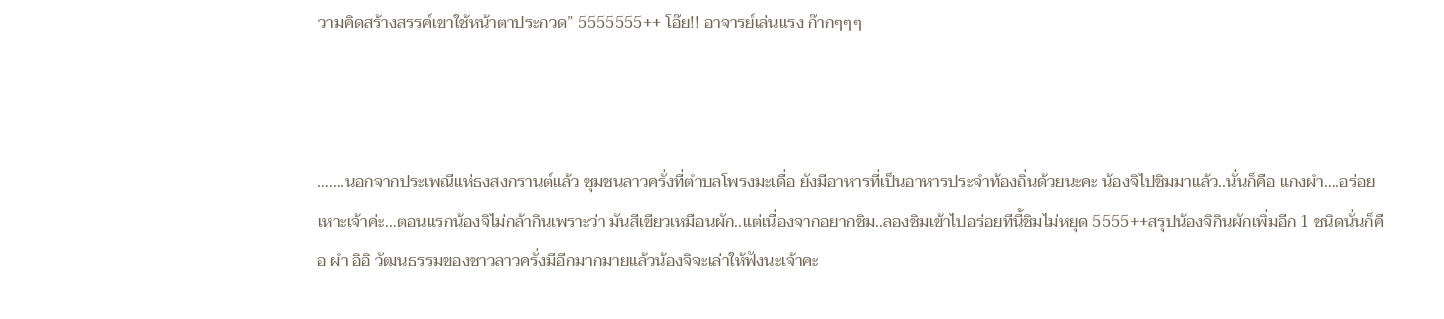วามคิดสร้างสรรค์เขาใช้หน้าตาประกวด” 5555555++ โอ๊ย!! อาจารย์เล่นแรง ก๊ากๆๆๆ



…….นอกจากประเพณีแห่ธงสงกรานต์แล้ว ชุมชนลาวครั่งที่ตำบลโพรงมะเดื่อ ยังมีอาหารที่เป็นอาหารประจำท้องถิ่นด้วยนะคะ น้องจิไปชิมมาแล้ว..นั่นก็คือ แกงผำ….อร่อยเหาะเจ้าค่ะ…ตอนแรกน้องจิไม่กล้ากินเพราะว่า มันสีเขียวเหมือนผัก..แต่เนื่องจากอยากชิม..ลองชิมเข้าไปอร่อยทีนี้ชิมไม่หยุด 5555++สรุปน้องจิกินผักเพิ่มอีก 1 ชนิดนั่นก็คือ ผำ อิอิ วัฒนธรรมของชาวลาวครั่งมีอีกมากมายแล้วน้องจิจะเล่าให้ฟังนะเจ้าคะ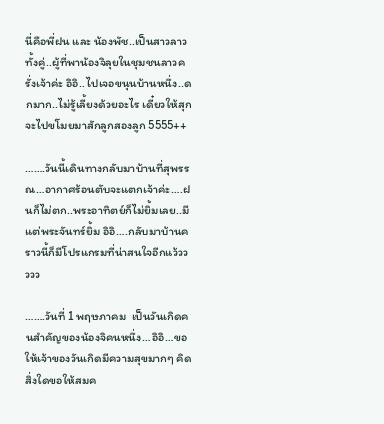นี่คือพี่ฝน และ น้องพัช..เป็นสาวลาวทั้งคู่..ผู้ที่พาน้องจิลุยในชุมชนลาวครั่งเจ้าค่ะ อิอิ..ไปเจอขนุนบ้านหนึ่ง..ดกมาก..ไม่รู้เลี้ยงด้วยอะไร เดี๋ยวให้สุกจะไปขโมยมาสักลูกสองลูก 5555++

…….วันนี้เดินทางกลับมาบ้านที่สุพรรณ…อากาศร้อนตับจะแตกเจ้าค่ะ….ฝนก็ไม่ตก..พระอาทิตย์ก็ไม่ยิ้มเลย..มีแต่พระจันทร์ยิ้ม อิอิ….กลับมาบ้านคราวนี้ก็มีโปรแกรมที่น่าสนใจอีกแว้ววววว

…….วันที่ 1 พฤษภาคม  เป็นวันเกิดคนสำคัญของน้องจิคนหนึ่ง…อิอิ…ขอให้เจ้าของวันเกิดมีความสุขมากๆ คิดสิ่งใดขอให้สมค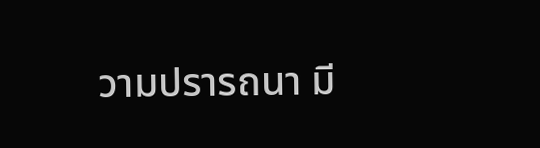วามปรารถนา มี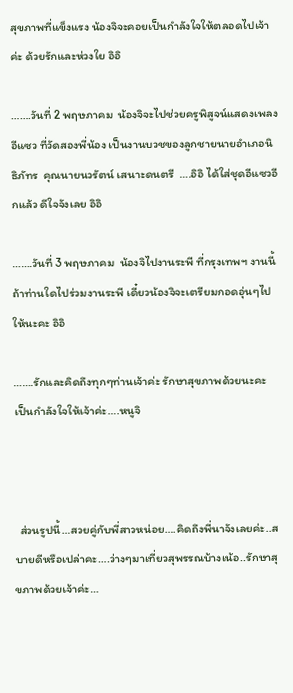สุขภาพที่แข็งแรง น้องจิจะคอยเป็นกำลังใจให้ตลอดไปเจ้าค่ะ ด้วยรักและห่วงใย อิอิ

…….วันที่ 2 พฤษภาคม  น้องจิจะไปช่วยครูพิสูจน์แสดงเพลงอีแซว ที่วัดสองพี่น้อง เป็นงานบวชของลูกชายนายอำเภอนิธิภัทร  คุณนายนวรัตน์ เสนาะดนตรี  ….อิอิ ได้ใส่ชุดอีแซวอีกแล้ว ดีใจจังเลย อิอิ

…….วันที่ 3 พฤษภาคม  น้องจิไปงานระพี ที่กรุงเทพฯ งานนี้ถ้าท่านใดไปร่วมงานระพี เดี๋ยวน้องจิจะเตรียมกอดอุ่นๆไปให้นะคะ อิอิ

…….รักและคิดถึงทุกๆท่านเจ้าค่ะ รักษาสุขภาพด้วยนะคะ เป็นกำลังใจให้เจ้าค่ะ….หนูจิ



  ส่วนรูปนี้…สวยคู่กับพี่สาวหน่อย….คิดถึงพี่นาจังเลยค่ะ..สบายดีหรือเปล่าคะ….ว่างๆมาเที่ยวสุพรรณบ้างเน้อ..รักษาสุขภาพด้วยเจ้าค่ะ…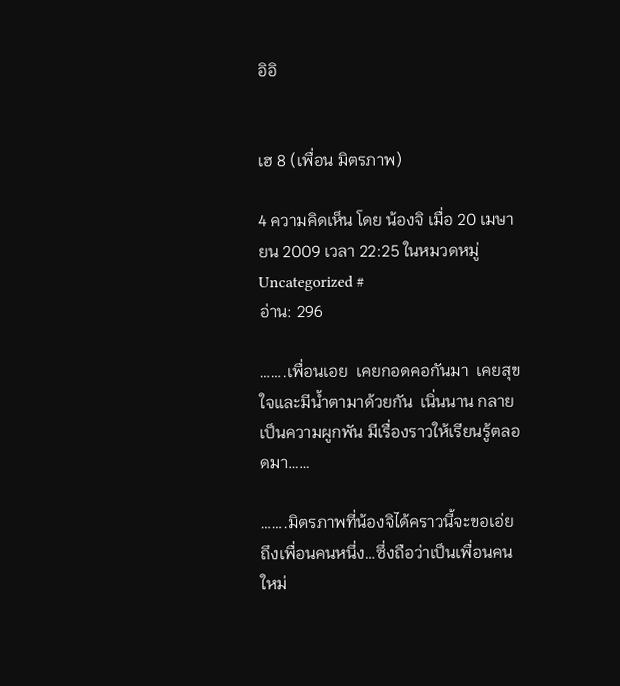อิอิ


เฮ 8 (เพื่อน มิตรภาพ)

4 ความคิดเห็น โดย น้องจิ เมื่อ 20 เมษายน 2009 เวลา 22:25 ในหมวดหมู่ Uncategorized #
อ่าน: 296

…….เพื่อนเอย  เคยกอดคอกันมา  เคยสุขใจและมีน้ำตามาด้วยกัน  เนิ่นนาน กลายเป็นความผูกพัน มีเรื่องราวให้เรียนรู้ตลอดมา……

…….มิตรภาพที่น้องจิได้คราวนี้จะขอเอ่ยถึงเพื่อนคนหนึ่ง…ซึ่งถือว่าเป็นเพื่อนคนใหม่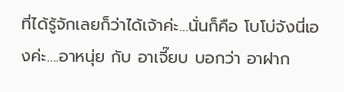ที่ได้รู้จักเลยก็ว่าได้เจ้าค่ะ…นั่นก็คือ โบโบ่จังนี่เองค่ะ….อาหนุ่ย กับ อาเจี๊ยบ บอกว่า อาฝาก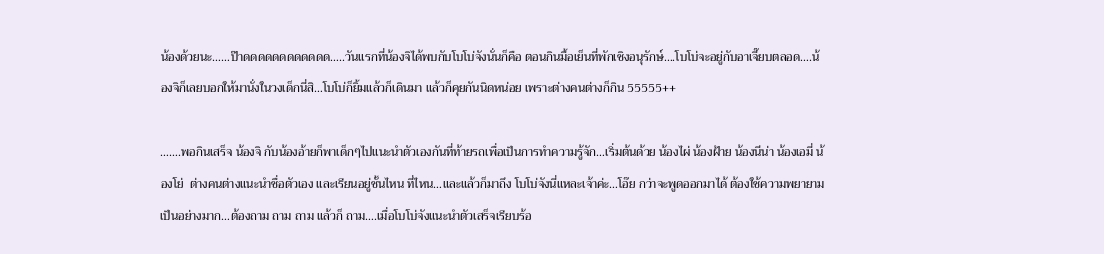น้องด้วยนะ……ป๊าดดดดดดดดดดดด…..วันแรกที่น้องจิได้พบกับโบโบ่จังนั่นก็คือ ตอนกินมื้อเย็นที่พักเชิงอนุรักษ์….โบโบ่จะอยู่กับอาเจี๊ยบตลอด….น้องจิก็เลยบอกให้มานั่งในวงเด็กนี่สิ…โบโบ่ก็ยิ้มแล้วก็เดินมา แล้วก็คุยกันนิดหน่อย เพราะต่างคนต่างก็กิน 55555++

…….พอกินเสร็จ น้องจิ กับน้องอ้ายก็พาเด็กๆไปแนะนำตัวเองกันที่ท้ายรถเพื่อเป็นการทำความรู้จัก…เริ่มต้นด้วย น้องไผ่ น้องฝ้าย น้องนีน่า น้องเอมี่ น้องโย่  ต่างคนต่างแนะนำชื่อตัวเอง และเรียนอยู่ชั้นไหน ที่ไหน…และแล้วก็มาถึง โบโบ่จังนี่แหละเจ้าค่ะ…โอ๊ย กว่าจะพูดออกมาได้ ต้องใช้ความพยายามเป็นอย่างมาก…ต้องถาม ถาม ถาม แล้วก็ ถาม….เมื่อโบโบ่จังแนะนำตัวเสร็จเรียบร้อ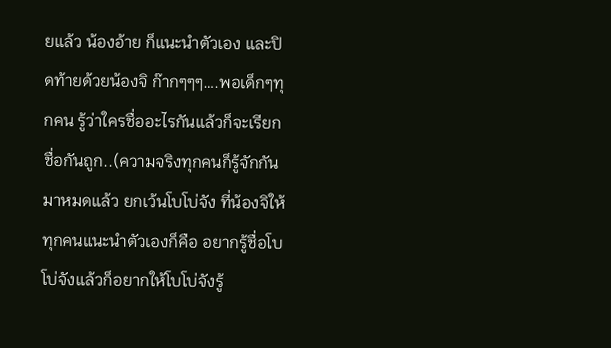ยแล้ว น้องอ้าย ก็แนะนำตัวเอง และปิดท้ายด้วยน้องจิ ก๊ากๆๆๆ….พอเด็กๆทุกคน รู้ว่าใครชื่ออะไรกันแล้วก็จะเรียกชื่อกันถูก..(ความจริงทุกคนก็รู้จักกันมาหมดแล้ว ยกเว้นโบโบ่จัง ที่น้องจิให้ทุกคนแนะนำตัวเองก็คือ อยากรู้ชื่อโบโบ่จังแล้วก็อยากให้โบโบ่จังรู้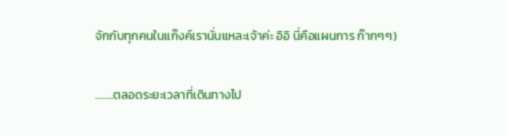จักกับทุกคนในแก๊งค์เรานั่นแหละเจ้าค่ะ อิอิ นี่คือแผนการ ก๊ากๆๆ)

……..ตลอดระยะเวลาที่เดินทางไป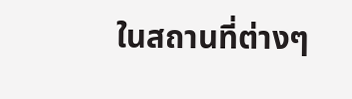ในสถานที่ต่างๆ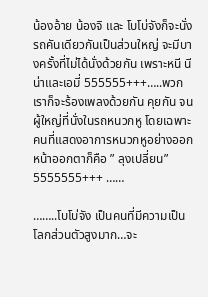น้องอ้าย น้องจิ และ โบโบ่จังก็จะนั่งรถคันเดียวกันเป็นส่วนใหญ่ จะมีบางครั้งที่ไม่ได้นั่งด้วยกัน เพราะหนี นีน่าและเอมี่ 555555+++…..พวกเราก็จะร้องเพลงด้วยกัน คุยกัน จนผู้ใหญ่ที่นั่งในรถหนวกหู โดยเฉพาะคนที่แสดงอาการหนวกหูอย่างออกหน้าออกตาก็คือ ” ลุงเปลี่ยน” 5555555+++ ……

……..โบโบ่จัง เป็นคนที่มีความเป็นโลกส่วนตัวสูงมาก…จะ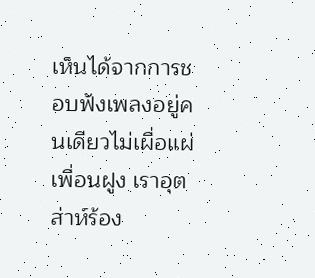เห็นได้จากการชอบฟังเพลงอยู่คนเดียวไม่เผื่อแผ่เพื่อนฝูง เราอุตส่าห์ร้อง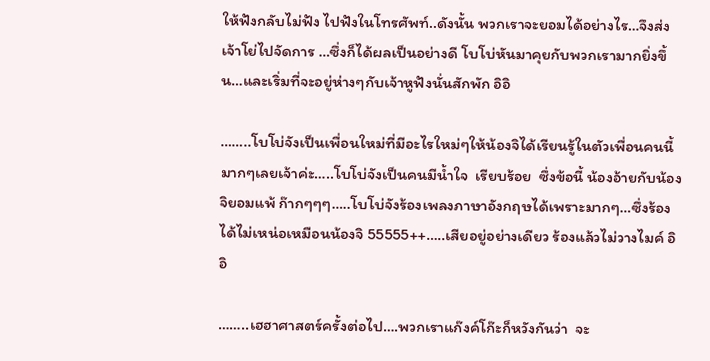ให้ฟังกลับไม่ฟัง ไปฟังในโทรศัพท์..ดังนั้น พวกเราจะยอมได้อย่างไร…จึงส่งเจ้าโย่ไปจัดการ …ซึ่งก็ได้ผลเป็นอย่างดี โบโบ่หันมาคุยกับพวกเรามากยิ่งขึ้น…และเริ่มที่จะอยู่ห่างๆกับเจ้าหูฟังนั่นสักพัก อิอิ

……..โบโบ่จังเป็นเพื่อนใหม่ที่มีอะไรใหม่ๆให้น้องจิได้เรียนรู้ในตัวเพื่อนคนนี้มากๆเลยเจ้าค่ะ…..โบโบ่จังเป็นคนมีน้ำใจ  เรียบร้อย  ซึ่งข้อนี้ น้องอ้ายกับน้องจิยอมแพ้ ก๊ากๆๆๆ…..โบโบ่จังร้องเพลงภาษาอังกฤษได้เพราะมากๆ…ซึ่งร้องได้ไม่เหน่อเหมือนน้องจิ 55555++…..เสียอยู่อย่างเดียว ร้องแล้วไม่วางไมค์ อิอิ

……..เฮฮาศาสตร์ครั้งต่อไป….พวกเราแก๊งค์โก๊ะก็หวังกันว่า  จะ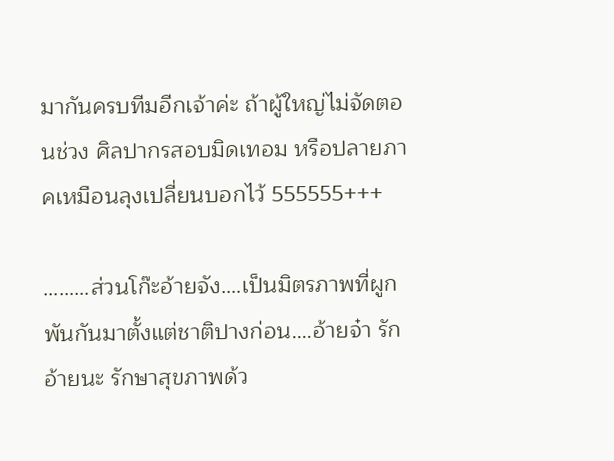มากันครบทีมอีกเจ้าค่ะ ถ้าผู้ใหญ่ไม่จัดตอนช่วง ศิลปากรสอบมิดเทอม หรือปลายภาคเหมือนลุงเปลี่ยนบอกไว้ 555555+++

………ส่วนโก๊ะอ้ายจัง….เป็นมิตรภาพที่ผูกพันกันมาตั้งแต่ชาติปางก่อน….อ้ายจ๋า รักอ้ายนะ รักษาสุขภาพด้ว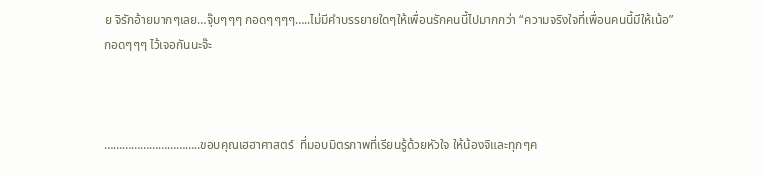ย จิรักอ้ายมากๆเลย…จุ๊บๆๆๆ กอดๆๆๆๆ…..ไม่มีคำบรรยายใดๆให้เพื่อนรักคนนี้ไปมากกว่า “ความจริงใจที่เพื่อนคนนี้มีให้เน้อ” กอดๆๆๆ ไว้เจอกันนะจ๊ะ



…………………………..ขอบคุณเฮฮาศาสตร์  ที่มอบมิตรภาพที่เรียนรู้ด้วยหัวใจ ให้น้องจิและทุกๆค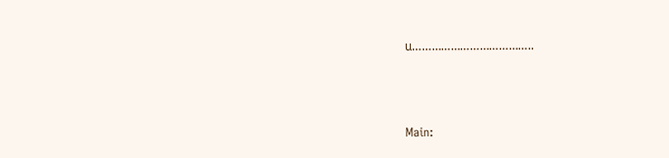น………………………………..



Main: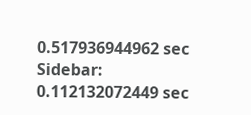0.517936944962 sec
Sidebar: 0.112132072449 sec